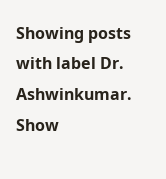Showing posts with label Dr. Ashwinkumar. Show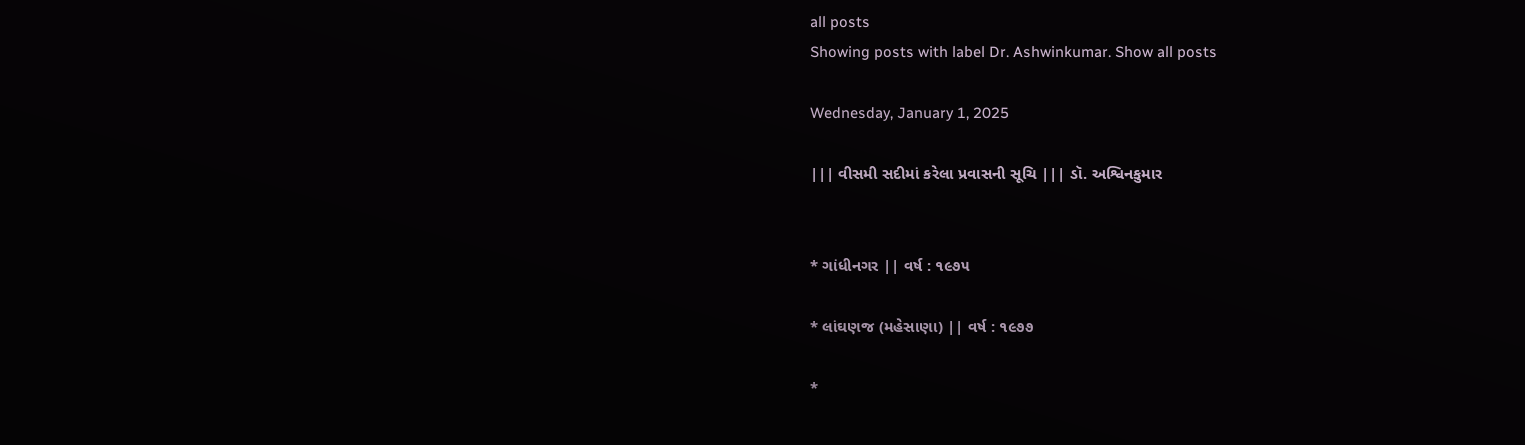all posts
Showing posts with label Dr. Ashwinkumar. Show all posts

Wednesday, January 1, 2025

||| વીસમી સદીમાં કરેલા પ્રવાસની સૂચિ ||| ડૉ. અશ્વિનકુમાર


* ગાંધીનગર || વર્ષ : ૧૯૭૫

* લાંઘણજ (મહેસાણા) || વર્ષ : ૧૯૭૭

*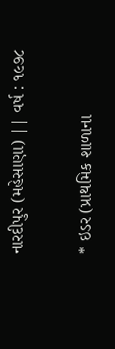નારદીપુર (મહેસાણા) || વર્ષ : ૧૯૭૮

* ઇડર (પ્રાથમિક શાળાના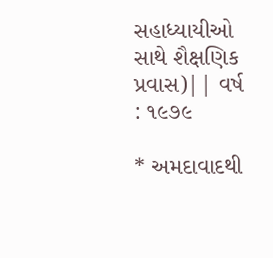સહાધ્યાયીઓ સાથે શૈક્ષણિક પ્રવાસ)|| વર્ષ : ૧૯૭૯

* અમદાવાદથી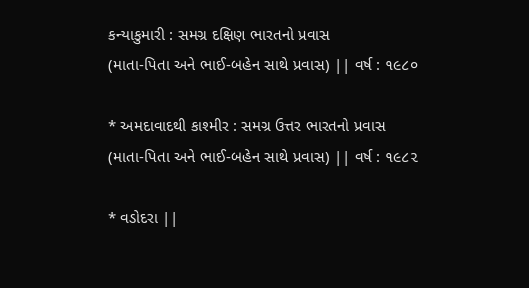કન્યાકુમારી : સમગ્ર દક્ષિણ ભારતનો પ્રવાસ
(માતા-પિતા અને ભાઈ-બહેન સાથે પ્રવાસ) || વર્ષ : ૧૯૮૦

* અમદાવાદથી કાશ્મીર : સમગ્ર ઉત્તર ભારતનો પ્રવાસ
(માતા-પિતા અને ભાઈ-બહેન સાથે પ્રવાસ) || વર્ષ : ૧૯૮૨

* વડોદરા ||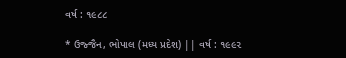વર્ષ : ૧૯૮૮

* ઉજ્જૈન, ભોપાલ (મધ્ય પ્રદેશ) || વર્ષ : ૧૯૯૨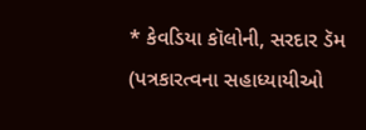* કેવડિયા કૉલોની, સરદાર ડૅમ
(પત્રકારત્વના સહાધ્યાયીઓ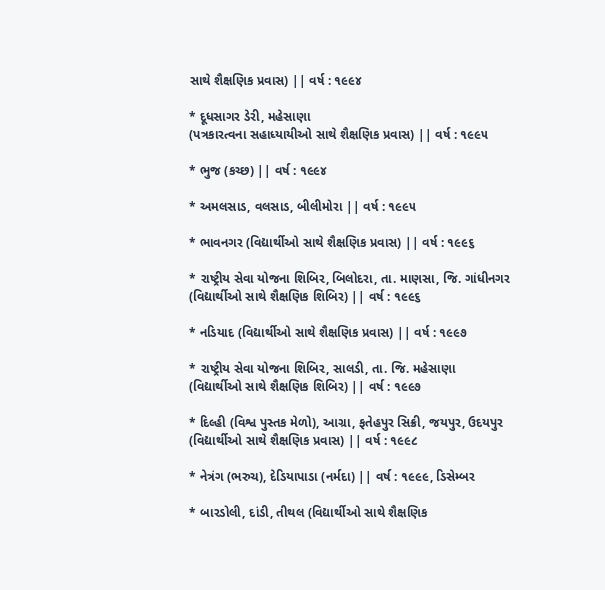સાથે શૈક્ષણિક પ્રવાસ) || વર્ષ : ૧૯૯૪

* દૂધસાગર ડેરી, મહેસાણા
(પત્રકારત્વના સહાધ્યાયીઓ સાથે શૈક્ષણિક પ્રવાસ) || વર્ષ : ૧૯૯૫

* ભુજ (કચ્છ) || વર્ષ : ૧૯૯૪

* અમલસાડ, વલસાડ, બીલીમોરા || વર્ષ : ૧૯૯૫

* ભાવનગર (વિદ્યાર્થીઓ સાથે શૈક્ષણિક પ્રવાસ) || વર્ષ : ૧૯૯૬

* રાષ્ટ્રીય સેવા યોજના શિબિર, બિલોદરા, તા. માણસા, જિ. ગાંધીનગર
(વિદ્યાર્થીઓ સાથે શૈક્ષણિક શિબિર) || વર્ષ : ૧૯૯૬

* નડિયાદ (વિદ્યાર્થીઓ સાથે શૈક્ષણિક પ્રવાસ) || વર્ષ : ૧૯૯૭

* રાષ્ટ્રીય સેવા યોજના શિબિર, સાલડી, તા. જિ. મહેસાણા
(વિદ્યાર્થીઓ સાથે શૈક્ષણિક શિબિર) || વર્ષ : ૧૯૯૭

* દિલ્હી (વિશ્વ પુસ્તક મેળો), આગ્રા, ફતેહપુર સિક્રી, જયપુર, ઉદયપુર
(વિદ્યાર્થીઓ સાથે શૈક્ષણિક પ્રવાસ) || વર્ષ : ૧૯૯૮

* નેત્રંગ (ભરુચ), દેડિયાપાડા (નર્મદા) || વર્ષ : ૧૯૯૯, ડિસેમ્બર

* બારડોલી, દાંડી, તીથલ (વિદ્યાર્થીઓ સાથે શૈક્ષણિક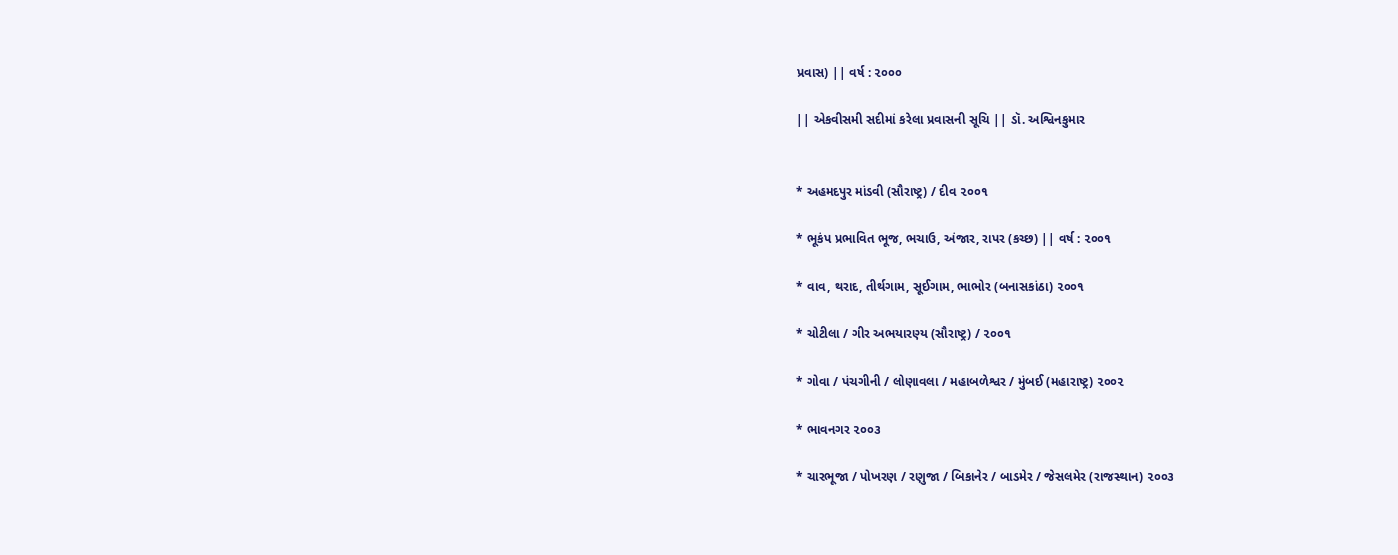પ્રવાસ) || વર્ષ : ૨૦૦૦

|| એકવીસમી સદીમાં કરેલા પ્રવાસની સૂચિ || ડૉ. અશ્વિનકુમાર


* અહમદપુર માંડવી (સૌરાષ્ટ્ર) / દીવ ૨૦૦૧

* ભૂકંપ પ્રભાવિત ભૂજ, ભચાઉ, અંજાર, રાપર (કચ્છ) || વર્ષ : ૨૦૦૧

* વાવ, થરાદ, તીર્થગામ, સૂઈગામ, ભાભોર (બનાસકાંઠા) ૨૦૦૧

* ચોટીલા / ગીર અભયારણ્ય (સૌરાષ્ટ્ર) / ૨૦૦૧

* ગોવા / પંચગીની / લોણાવલા / મહાબળેશ્વર / મુંબઈ (મહારાષ્ટ્ર) ૨૦૦૨

* ભાવનગર ૨૦૦૩

* ચારભૂજા / પોખરણ / રણુજા / બિકાનેર / બાડમેર / જેસલમેર (રાજસ્થાન) ૨૦૦૩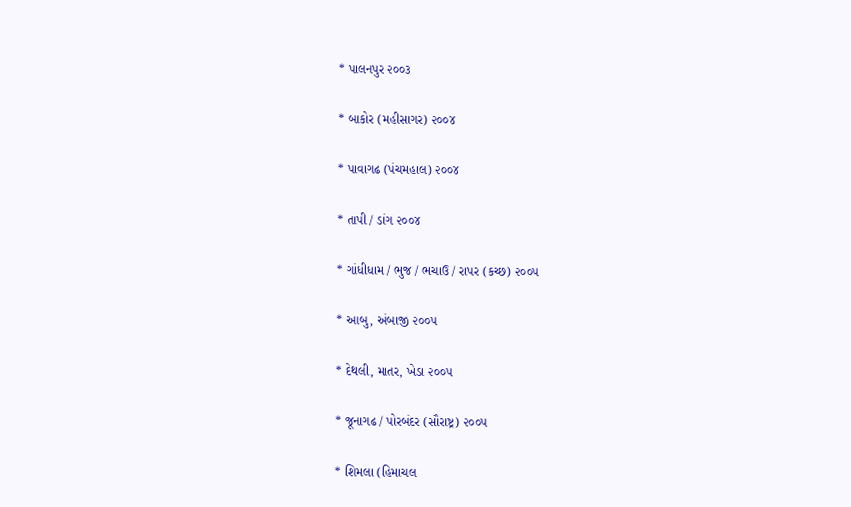* પાલનપુર ૨૦૦૩

* બાકોર (મહીસાગર) ૨૦૦૪

* પાવાગઢ (પંચમહાલ) ૨૦૦૪

* તાપી / ડાંગ ૨૦૦૪

* ગાંધીધામ / ભુજ / ભચાઉ / રાપર (કચ્છ) ૨૦૦૫

* આબુ, અંબાજી ૨૦૦૫

* દેથલી, માતર, ખેડા ૨૦૦૫

* જૂનાગઢ / પોરબંદર (સૌરાષ્ટ્ર) ૨૦૦૫

* શિમલા (હિમાચલ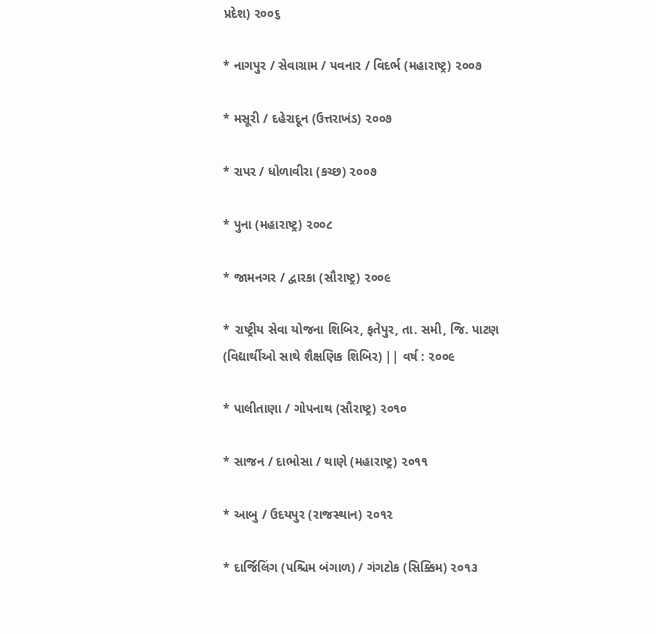પ્રદેશ) ૨૦૦૬

* નાગપુર / સેવાગ્રામ / પવનાર / વિદર્ભ (મહારાષ્ટ્ર) ૨૦૦૭

* મસૂરી / દહેરાદૂન (ઉત્તરાખંડ) ૨૦૦૭

* રાપર / ધોળાવીરા (કચ્છ) ૨૦૦૭

* પુના (મહારાષ્ટ્ર) ૨૦૦૮

* જામનગર / દ્વારકા (સૌરાષ્ટ્ર) ૨૦૦૯

* રાષ્ટ્રીય સેવા યોજના શિબિર, ફતેપુર, તા. સમી, જિ. પાટણ
(વિદ્યાર્થીઓ સાથે શૈક્ષણિક શિબિર) || વર્ષ : ૨૦૦૯

* પાલીતાણા / ગોપનાથ (સૌરાષ્ટ્ર) ૨૦૧૦

* સાજન / દાભોસા / થાણે (મહારાષ્ટ્ર) ૨૦૧૧

* આબુ / ઉદયપુર (રાજસ્થાન) ૨૦૧૨

* દાર્જિલિંગ (પશ્ચિમ બંગાળ) / ગંગટોક (સિક્કિમ) ૨૦૧૩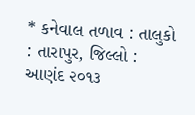* કનેવાલ તળાવ : તાલુકો : તારાપુર, જિલ્લો : આણંદ ૨૦૧૩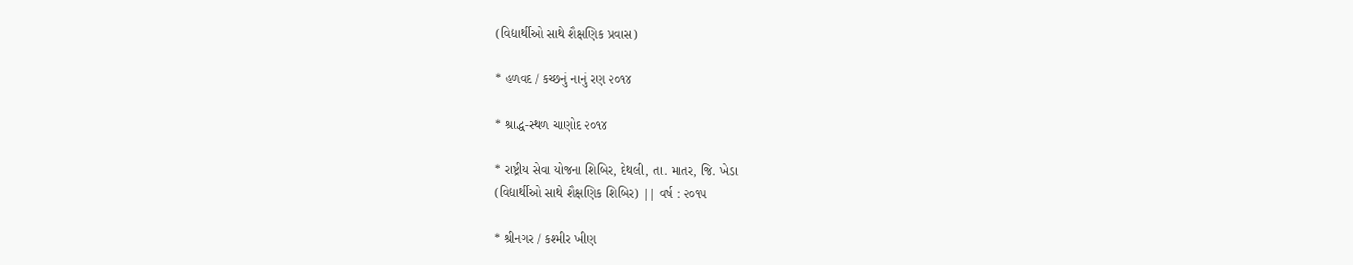(વિદ્યાર્થીઓ સાથે શૈક્ષણિક પ્રવાસ)

* હળવદ / કચ્છનું નાનું રણ ૨૦૧૪

* શ્રાદ્ધ-સ્થળ ચાણોદ ૨૦૧૪

* રાષ્ટ્રીય સેવા યોજના શિબિર, દેથલી, તા. માતર, જિ. ખેડા
(વિદ્યાર્થીઓ સાથે શૈક્ષણિક શિબિર) || વર્ષ : ૨૦૧૫

* શ્રીનગર / કશ્મીર ખીણ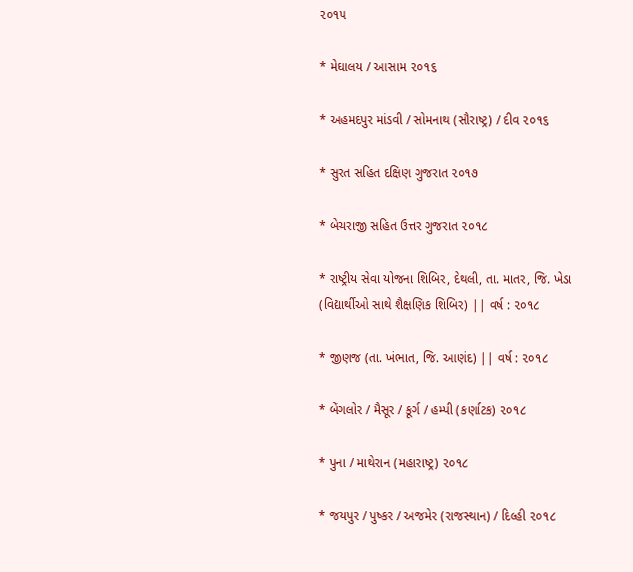૨૦૧૫

* મેઘાલય / આસામ ૨૦૧૬

* અહમદપુર માંડવી / સોમનાથ (સૌરાષ્ટ્ર) / દીવ ૨૦૧૬

* સુરત સહિત દક્ષિણ ગુજરાત ૨૦૧૭

* બેચરાજી સહિત ઉત્તર ગુજરાત ૨૦૧૮

* રાષ્ટ્રીય સેવા યોજના શિબિર, દેથલી, તા. માતર, જિ. ખેડા
(વિદ્યાર્થીઓ સાથે શૈક્ષણિક શિબિર) || વર્ષ : ૨૦૧૮

* જીણજ (તા. ખંભાત, જિ. આણંદ) || વર્ષ : ૨૦૧૮

* બેંગલોર / મૈસૂર / કૂર્ગ / હમ્પી (કર્ણાટક) ૨૦૧૮

* પુના / માથેરાન (મહારાષ્ટ્ર) ૨૦૧૮

* જયપુર / પુષ્કર / અજમેર (રાજસ્થાન) / દિલ્હી ૨૦૧૮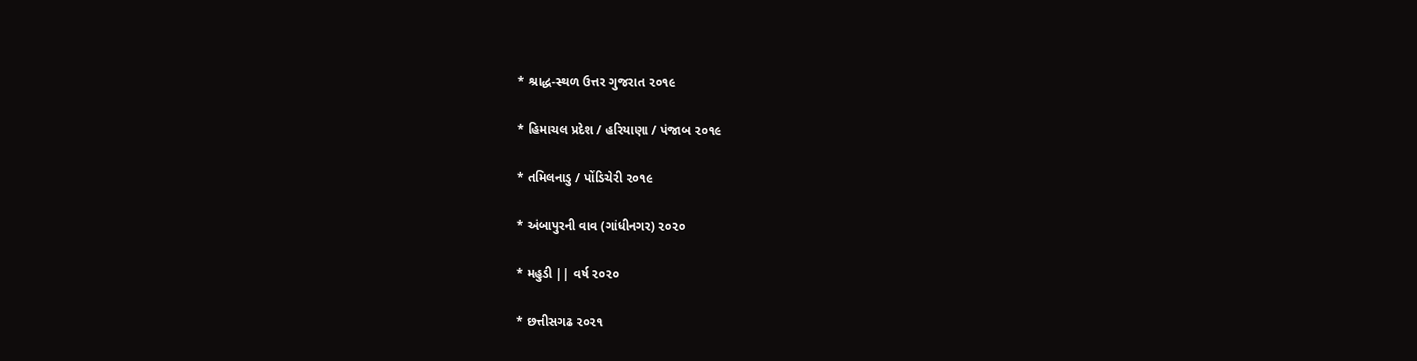* શ્રાદ્ધ-સ્થળ ઉત્તર ગુજરાત ૨૦૧૯

* હિમાચલ પ્રદેશ / હરિયાણા / પંજાબ ૨૦૧૯

* તમિલનાડુ / પોંડિચેરી ૨૦૧૯

* અંબાપુરની વાવ (ગાંધીનગર) ૨૦૨૦

* મહુડી || વર્ષ ૨૦૨૦

* છત્તીસગઢ ૨૦૨૧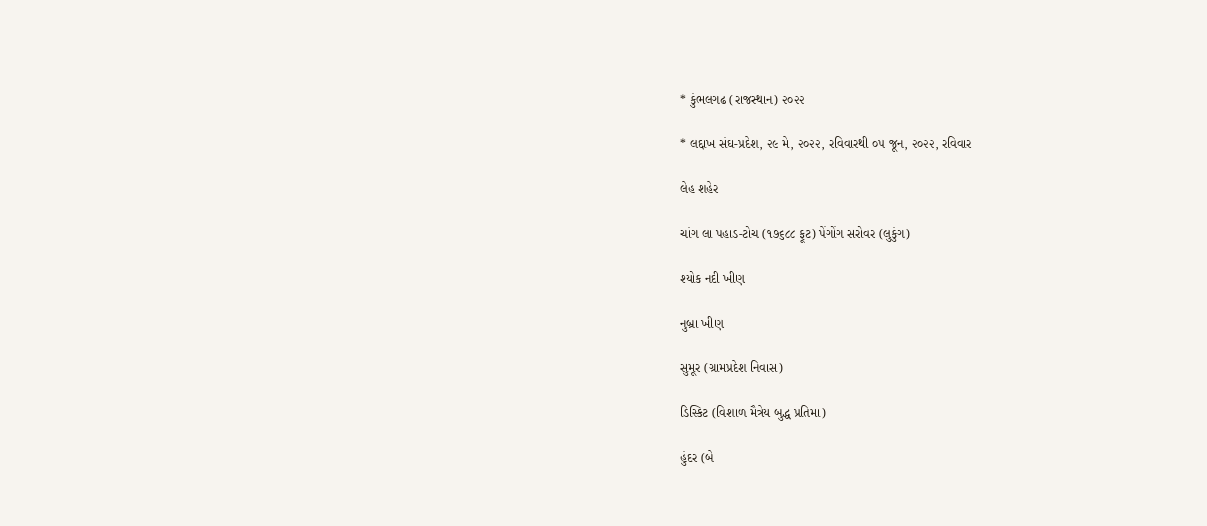* કુંભલગઢ (રાજસ્થાન) ૨૦૨૨

* લદ્દાખ સંઘ-પ્રદેશ, ૨૯ મે, ૨૦૨૨, રવિવારથી ૦૫ જૂન, ૨૦૨૨, રવિવાર

લેહ શહેર

ચાંગ લા પહાડ-ટોચ (૧૭૬૮૮ ફૂટ) પેંગોંગ સરોવર (લુકુંગ)

શ્યોક નદી ખીણ

નુબ્રા ખીણ

સુમૂર (ગ્રામપ્રદેશ નિવાસ)

ડિસ્કિટ (વિશાળ મૈત્રેય બુદ્ધ પ્રતિમા)

હુંદર (બે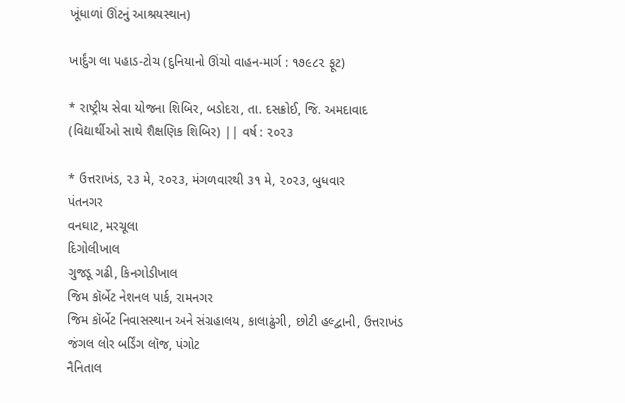ખૂંધાળાં ઊંટનું આશ્રયસ્થાન)

ખાર્દુંગ લા પહાડ-ટોચ (દુનિયાનો ઊંચો વાહન-માર્ગ : ૧૭૯૮૨ ફૂટ)

* રાષ્ટ્રીય સેવા યોજના શિબિર, બડોદરા, તા. દસક્રોઈ, જિ. અમદાવાદ
(વિદ્યાર્થીઓ સાથે શૈક્ષણિક શિબિર) || વર્ષ : ૨૦૨૩

* ઉત્તરાખંડ, ૨૩ મે, ૨૦૨૩, મંગળવારથી ૩૧ મે, ૨૦૨૩, બુધવાર
પંતનગર
વનઘાટ, મરચૂલા
દિગોલીખાલ
ગુજડૂ ગઢી, કિનગોડીખાલ
જિમ કૉર્બેટ નેશનલ પાર્ક, રામનગર
જિમ કૉર્બેટ નિવાસસ્થાન અને સંગ્રહાલય, કાલાઢુંગી, છોટી હલ્દ્વાની, ઉત્તરાખંડ
જંગલ લોર બર્ડિંગ લૉજ, પંગોટ
નૈનિતાલ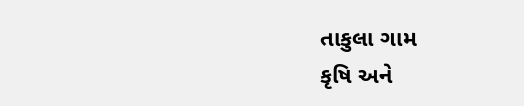તાકુલા ગામ
કૃષિ અને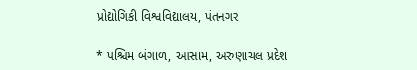પ્રોદ્યોગિકી વિશ્વવિદ્યાલય, પંતનગર

* પશ્ચિમ બંગાળ, આસામ, અરુણાચલ પ્રદેશ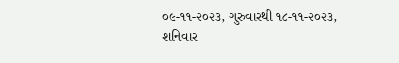૦૯-૧૧-૨૦૨૩, ગુરુવારથી ૧૮-૧૧-૨૦૨૩, શનિવાર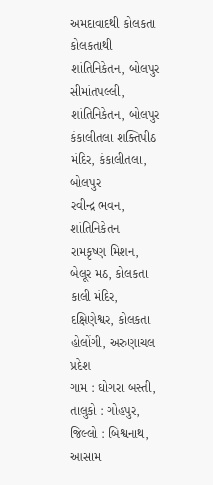અમદાવાદથી કોલકતા
કોલકતાથી શાંતિનિકેતન, બોલપુર
સીમાંતપલ્લી, શાંતિનિકેતન, બોલપુર
કંકાલીતલા શક્તિપીઠ મંદિર, કંકાલીતલા, બોલપુર
રવીન્દ્ર ભવન, શાંતિનિકેતન
રામકૃષ્ણ મિશન, બેલૂર મઠ, કોલકતા
કાલી મંદિર, દક્ષિણેશ્વર, કોલકતા
હોલોંગી, અરુણાચલ પ્રદેશ
ગામ : ઘોગરા બસ્તી, તાલુકો : ગોહપુર, જિલ્લો : બિશ્વનાથ, આસામ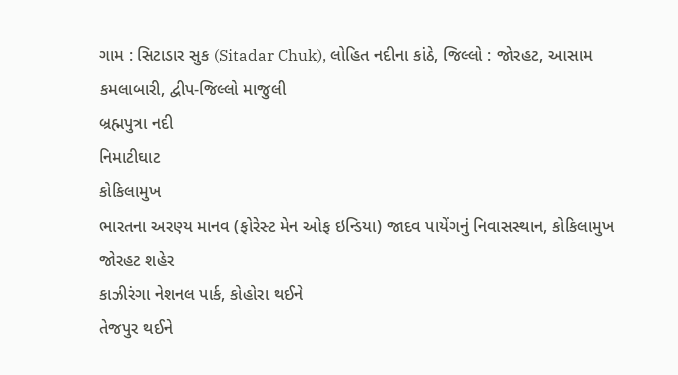ગામ : સિટાડાર સુક (Sitadar Chuk), લોહિત નદીના કાંઠે, જિલ્લો : જોરહટ, આસામ
કમલાબારી, દ્વીપ-જિલ્લો માજુલી
બ્રહ્મપુત્રા નદી
નિમાટીઘાટ
કોકિલામુખ
ભારતના અરણ્ય માનવ (ફોરેસ્ટ મેન ઓફ ઇન્ડિયા) જાદવ પાયેંગનું નિવાસસ્થાન, કોકિલામુખ
જોરહટ શહેર
કાઝીરંગા નેશનલ પાર્ક, કોહોરા થઈને
તેજપુર થઈને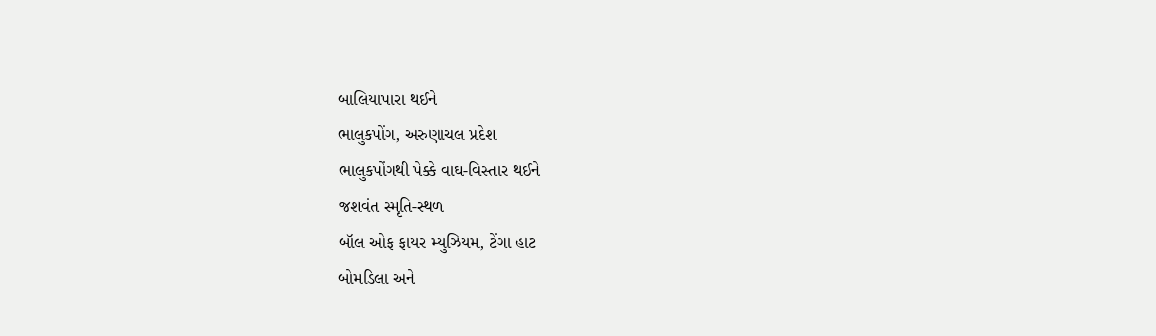બાલિયાપારા થઈને
ભાલુકપોંગ, અરુણાચલ પ્રદેશ
ભાલુકપોંગથી પેક્કે વાઘ-વિસ્તાર થઈને
જશવંત સ્મૃતિ-સ્થળ
બૉલ ઓફ ફાયર મ્યુઝિયમ, ટેંગા હાટ
બોમડિલા અને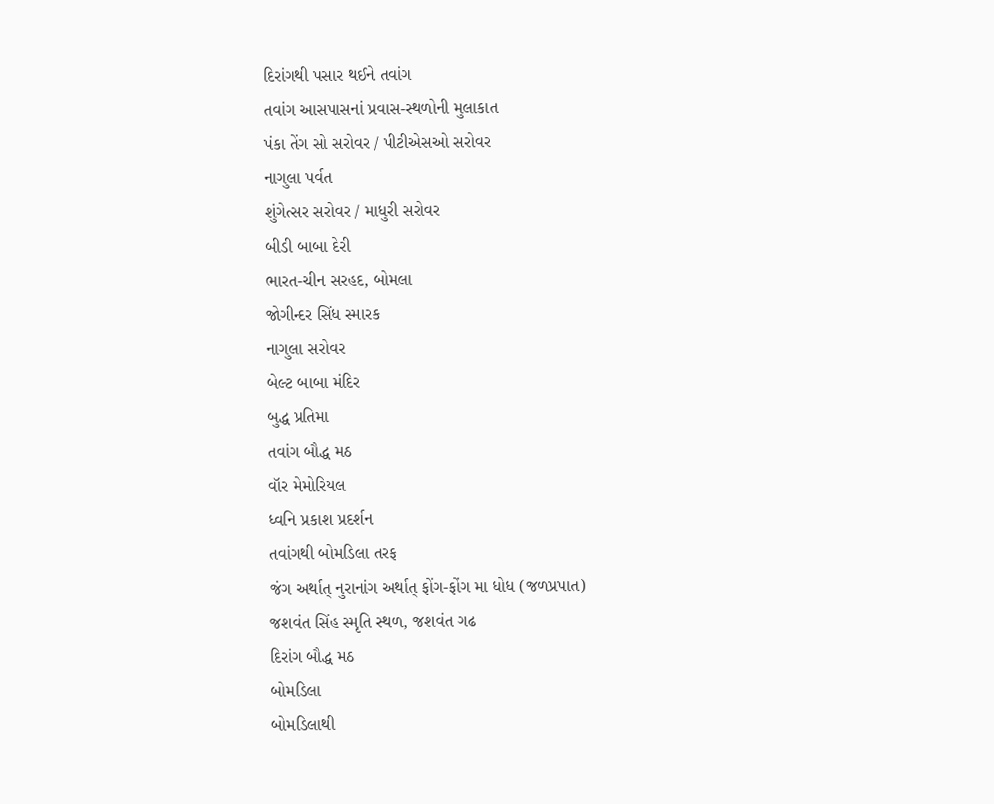દિરાંગથી પસાર થઈને તવાંગ
તવાંગ આસપાસનાં પ્રવાસ-સ્થળોની મુલાકાત
પંકા તેંગ સો સરોવર / પીટીએસઓ સરોવર
નાગુલા પર્વત
શુંગેત્સર સરોવર / માધુરી સરોવર
બીડી બાબા દેરી
ભારત-ચીન સરહદ, બોમલા
જોગીન્દર સિંધ સ્મારક
નાગુલા સરોવર
બેલ્ટ બાબા મંદિર
બુદ્ધ પ્રતિમા
તવાંગ બૌદ્ધ મઠ
વૉર મેમોરિયલ
ધ્વનિ પ્રકાશ પ્રદર્શન
તવાંગથી બોમડિલા તરફ
જંગ અર્થાત્ નુરાનાંગ અર્થાત્ ફોંગ-ફોંગ મા ધોધ (જળપ્રપાત)
જશવંત સિંહ સ્મૃતિ સ્થળ, જશવંત ગઢ
દિરાંગ બૌદ્ધ મઠ
બોમડિલા
બોમડિલાથી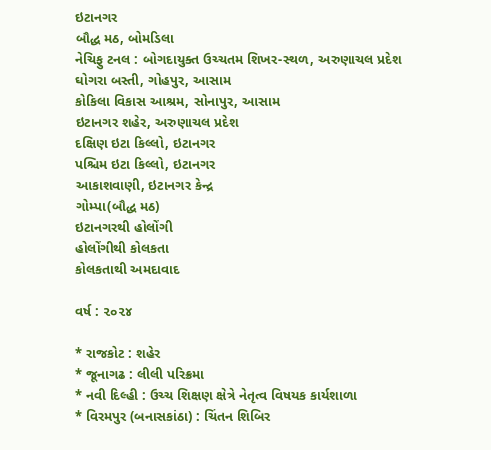ઇટાનગર
બૌદ્ધ મઠ, બોમડિલા
નેચિફુ ટનલ : બોગદાયુક્ત ઉચ્ચતમ શિખર-સ્થળ, અરુણાચલ પ્રદેશ
ઘોગરા બસ્તી, ગોહપુર, આસામ
કોકિલા વિકાસ આશ્રમ, સોનાપુર, આસામ
ઇટાનગર શહેર, અરુણાચલ પ્રદેશ
દક્ષિણ ઇટા કિલ્લો, ઇટાનગર
પશ્ચિમ ઇટા કિલ્લો, ઇટાનગર
આકાશવાણી, ઇટાનગર કેન્દ્ર
ગોમ્પા(બૌદ્ધ મઠ)
ઇટાનગરથી હોલોંગી
હોલોંગીથી કોલકતા
કોલકતાથી અમદાવાદ

વર્ષ : ૨૦૨૪

* રાજકોટ : શહેર
* જૂનાગઢ : લીલી પરિક્રમા
* નવી દિલ્હી : ઉચ્ચ શિક્ષણ ક્ષેત્રે નેતૃત્વ વિષયક કાર્યશાળા
* વિરમપુર (બનાસકાંઠા) : ચિંતન શિબિર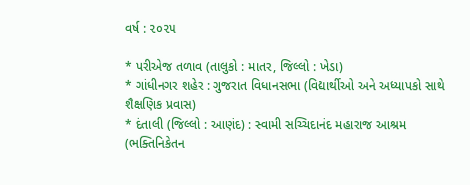વર્ષ : ૨૦૨૫

* પરીએજ તળાવ (તાલુકો : માતર, જિલ્લો : ખેડા)
* ગાંધીનગર શહેર : ગુજરાત વિધાનસભા (વિદ્યાર્થીઓ અને અધ્યાપકો સાથે શૈક્ષણિક પ્રવાસ)
* દંતાલી (જિલ્લો : આણંદ) : સ્વામી સચ્ચિદાનંદ મહારાજ આશ્રમ (ભક્તિનિકેતન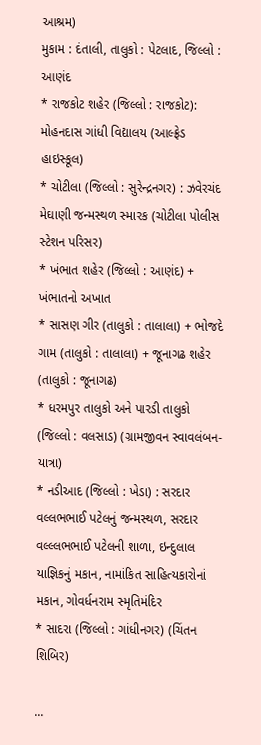આશ્રમ)
મુકામ : દંતાલી, તાલુકો : પેટલાદ, જિલ્લો : આણંદ
* રાજકોટ શહેર (જિલ્લો : રાજકોટ): મોહનદાસ ગાંધી વિદ્યાલય (આલ્ફ્રેડ હાઇસ્કૂલ)
* ચોટીલા (જિલ્લો : સુરેન્દ્રનગર) : ઝવેરચંદ મેઘાણી જન્મસ્થળ સ્મારક (ચોટીલા પોલીસ સ્ટેશન પરિસર)
* ખંભાત શહેર (જિલ્લો : આણંદ) + ખંભાતનો અખાત
* સાસણ ગીર (તાલુકો : તાલાલા) + ભોજદે ગામ (તાલુકો : તાલાલા) + જૂનાગઢ શહેર (તાલુકો : જૂનાગઢ)
* ધરમપુર તાલુકો અને પારડી તાલુકો (જિલ્લો : વલસાડ) (ગ્રામજીવન સ્વાવલંબન- યાત્રા)
* નડીઆદ (જિલ્લો : ખેડા) : સરદાર વલ્લભભાઈ પટેલનું જન્મસ્થળ, સરદાર વલ્લ્લભભાઈ પટેલની શાળા, ઇન્દુલાલ યાજ્ઞિકનું મકાન, નામાંકિત સાહિત્યકારોનાં મકાન, ગોવર્ધનરામ સ્મૃતિમંદિર
* સાદરા (જિલ્લો : ગાંધીનગર) (ચિંતન શિબિર)

...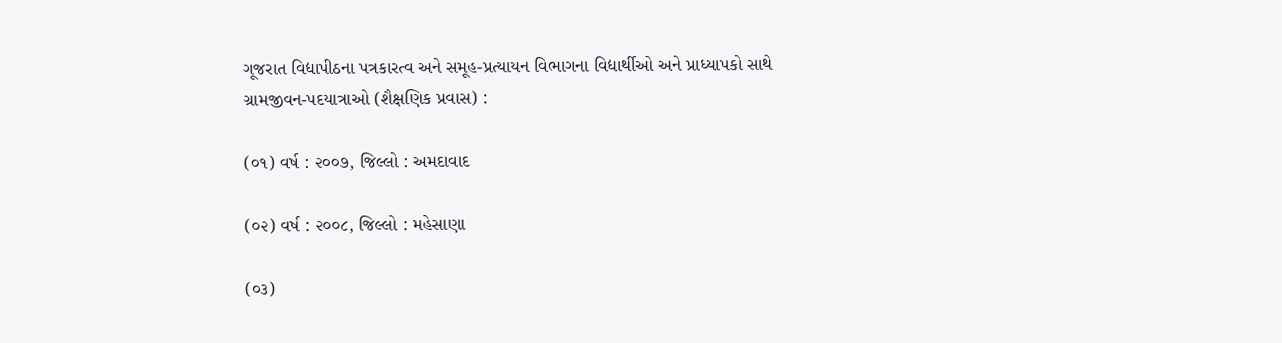ગૂજરાત વિદ્યાપીઠના પત્રકારત્વ અને સમૂહ-પ્રત્યાયન વિભાગના વિદ્યાર્થીઓ અને પ્રાધ્યાપકો સાથે
ગ્રામજીવન-પદયાત્રાઓ (શૈક્ષણિક પ્રવાસ) :

(૦૧) વર્ષ : ૨૦૦૭, જિલ્લો : અમદાવાદ

(૦૨) વર્ષ : ૨૦૦૮, જિલ્લો : મહેસાણા

(૦૩)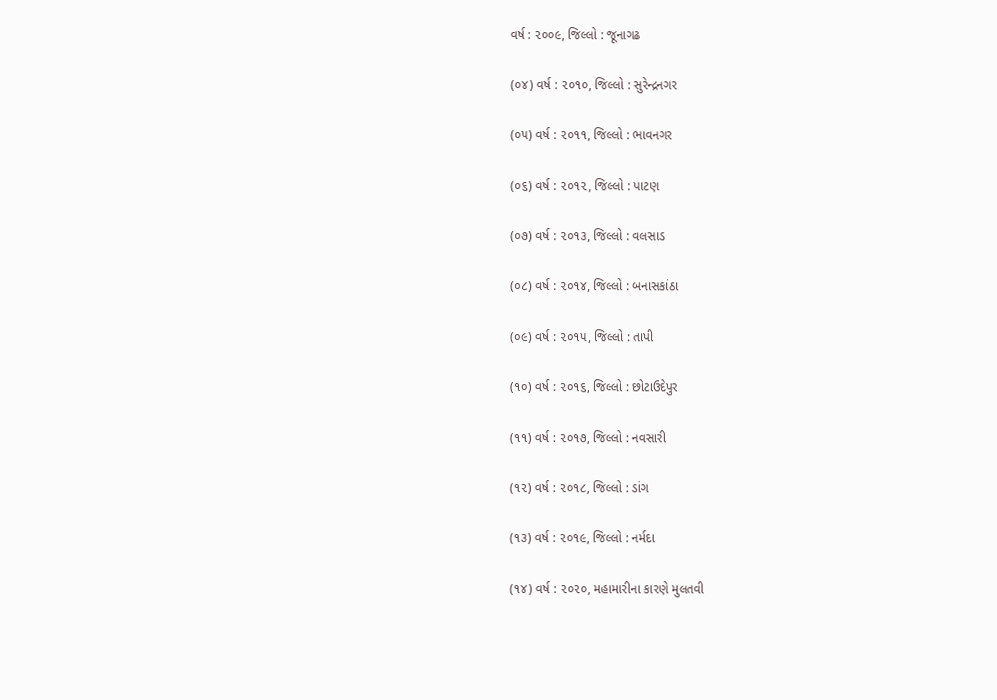વર્ષ : ૨૦૦૯, જિલ્લો : જૂનાગઢ

(૦૪) વર્ષ : ૨૦૧૦, જિલ્લો : સુરેન્દ્રનગર

(૦૫) વર્ષ : ૨૦૧૧, જિલ્લો : ભાવનગર

(૦૬) વર્ષ : ૨૦૧૨, જિલ્લો : પાટણ

(૦૭) વર્ષ : ૨૦૧૩, જિલ્લો : વલસાડ

(૦૮) વર્ષ : ૨૦૧૪, જિલ્લો : બનાસકાંઠા

(૦૯) વર્ષ : ૨૦૧૫, જિલ્લો : તાપી

(૧૦) વર્ષ : ૨૦૧૬, જિલ્લો : છોટાઉદેપુર

(૧૧) વર્ષ : ૨૦૧૭, જિલ્લો : નવસારી

(૧૨) વર્ષ : ૨૦૧૮, જિલ્લો : ડાંગ

(૧૩) વર્ષ : ૨૦૧૯, જિલ્લો : નર્મદા

(૧૪) વર્ષ : ૨૦૨૦, મહામારીના કારણે મુલતવી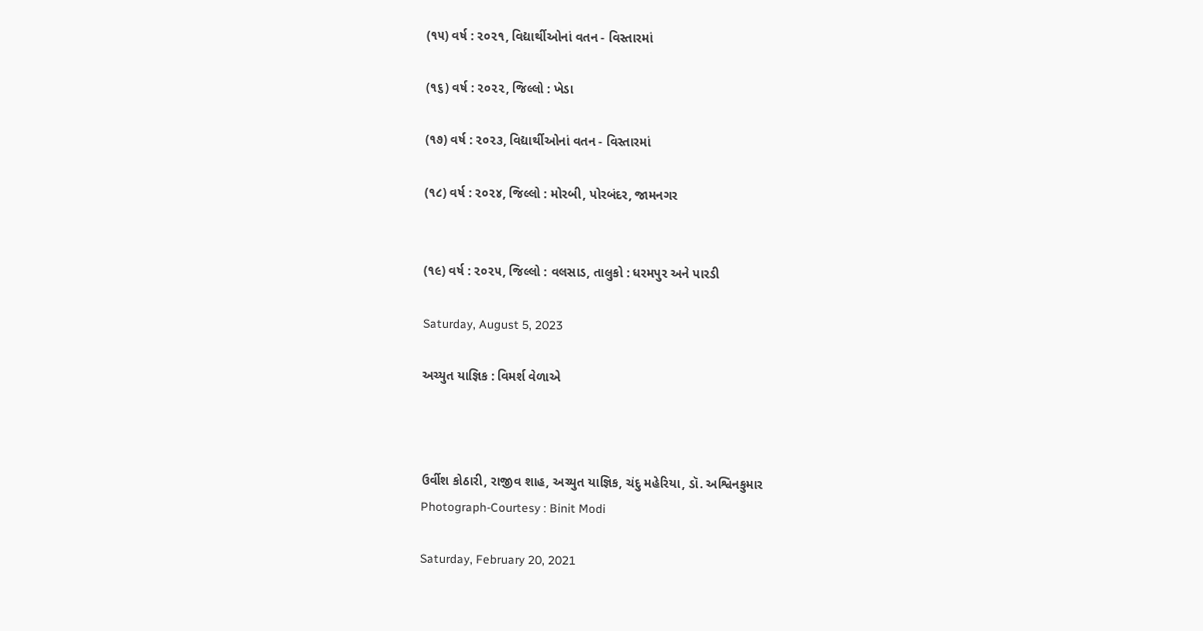(૧૫) વર્ષ : ૨૦૨૧, વિદ્યાર્થીઓનાં વતન - વિસ્તારમાં

(૧૬) વર્ષ : ૨૦૨૨, જિલ્લો : ખેડા

(૧૭) વર્ષ : ૨૦૨૩, વિદ્યાર્થીઓનાં વતન - વિસ્તારમાં

(૧૮) વર્ષ : ૨૦૨૪, જિલ્લો : મોરબી, પોરબંદર, જામનગર


(૧૯) વર્ષ : ૨૦૨૫, જિલ્લો : વલસાડ, તાલુકો : ધરમપુર અને પારડી

Saturday, August 5, 2023

અચ્યુત યાજ્ઞિક : વિમર્શ વેળાએ



ઉર્વીશ કોઠારી, રાજીવ શાહ, અચ્યુત યાજ્ઞિક, ચંદુ મહેરિયા, ડૉ. અશ્વિનકુમાર
Photograph-Courtesy : Binit Modi

Saturday, February 20, 2021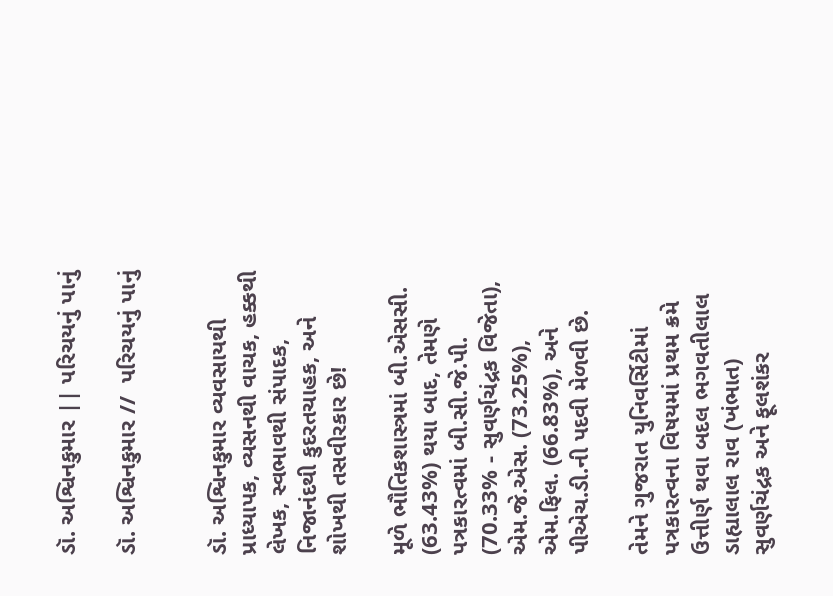ડૉ. અશ્વિનકુમાર || પરિચયનું પાનું

ડૉ. અશ્વિનકુમાર //  પરિચયનું પાનું


ડૉ. અશ્વિનકુમાર વ્યવસાયથી પ્રાધ્યાપક, વ્યસનથી વાચક, હક્કથી લેખક, સ્વભાવથી સંપાદક, નિજાનંદથી કુદરતચાહક, અને શોખથી તસવીરકાર છે!

મૂળે ભૌતિકશાસ્ત્રમાં બી.એસસી. (63.43%) થયા બાદ, તેમણે પત્રકારત્વમાં બી.સી.જે.પી. (70.33% - સુવર્ણચંદ્રક વિજેતા), એમ.જે.એસ. (73.25%), એમ.ફિલ. (66.83%), અને પીએચ.ડી.ની પદવી મેળવી છે.

તેમને ગુજરાત યુનિવર્સિટીમાં પત્રકારત્વના વિષયમાં પ્રથમ ક્રમે ઉત્તીર્ણ થવા બદલ ભગવતીલાલ ડાહ્યાલાલ રાવ (ખંભાત) સુવર્ણચંદ્રક અને ફૂલશંકર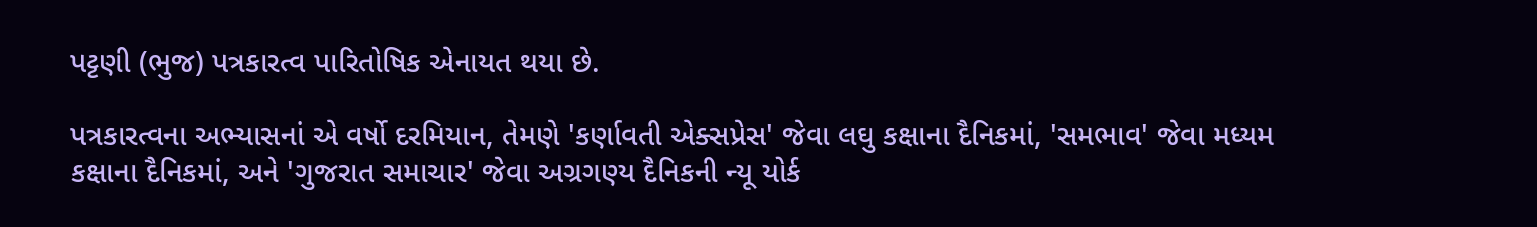પટ્ટણી (ભુજ) પત્રકારત્વ પારિતોષિક એનાયત થયા છે.

પત્રકારત્વના અભ્યાસનાં એ વર્ષો દરમિયાન, તેમણે 'કર્ણાવતી એક્સપ્રેસ' જેવા લઘુ કક્ષાના દૈનિકમાં, 'સમભાવ' જેવા મધ્યમ કક્ષાના દૈનિકમાં, અને 'ગુજરાત સમાચાર' જેવા અગ્રગણ્ય દૈનિકની ન્યૂ યોર્ક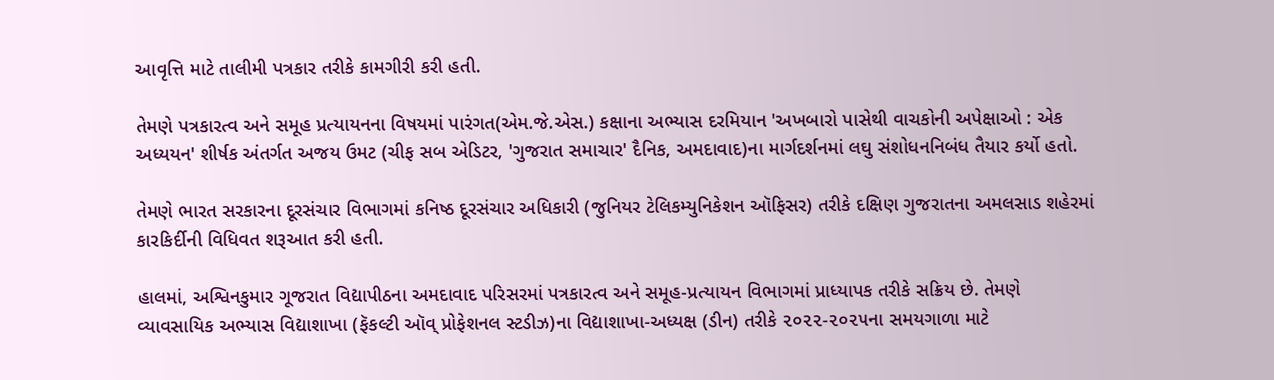આવૃત્તિ માટે તાલીમી પત્રકાર તરીકે કામગીરી કરી હતી.

તેમણે પત્રકારત્વ અને સમૂહ પ્રત્યાયનના વિષયમાં પારંગત(એમ.જે.એસ.) કક્ષાના અભ્યાસ દરમિયાન 'અખબારો પાસેથી વાચકોની અપેક્ષાઓ : એક અધ્યયન' શીર્ષક અંતર્ગત અજય ઉમટ (ચીફ સબ એડિટર, 'ગુજરાત સમાચાર' દૈનિક, અમદાવાદ)ના માર્ગદર્શનમાં લઘુ સંશોધનનિબંધ તૈયાર કર્યો હતો.

તેમણે ભારત સરકારના દૂરસંચાર વિભાગમાં કનિષ્ઠ દૂરસંચાર અધિકારી (જુનિયર ટેલિકમ્યુનિકેશન ઑફિસર) તરીકે દક્ષિણ ગુજરાતના અમલસાડ શહેરમાં કારકિર્દીની વિધિવત શરૂઆત કરી હતી.

હાલમાં, અશ્વિનકુમાર ગૂજરાત વિદ્યાપીઠના અમદાવાદ પરિસરમાં પત્રકારત્વ અને સમૂહ-પ્રત્યાયન વિભાગમાં પ્રાધ્યાપક તરીકે સક્રિય છે. તેમણે વ્યાવસાયિક અભ્યાસ વિદ્યાશાખા (ફૅકલ્ટી ઑવ્ પ્રોફેશનલ સ્ટડીઝ)ના વિદ્યાશાખા-અધ્યક્ષ (ડીન) તરીકે ૨૦૨૨-૨૦૨૫ના સમયગાળા માટે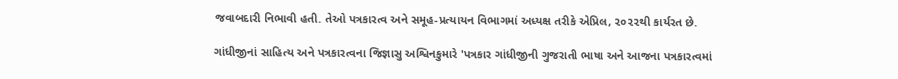જવાબદારી નિભાવી હતી. તેઓ પત્રકારત્વ અને સમૂહ-પ્રત્યાયન વિભાગમાં અધ્યક્ષ તરીકે એપ્રિલ, ૨૦૨૨થી કાર્યરત છે.

ગાંધીજીનાં સાહિત્ય અને પત્રકારત્વના જિજ્ઞાસુ અશ્વિનકુમારે 'પત્રકાર ગાંધીજીની ગુજરાતી ભાષા અને આજના પત્રકારત્વમાં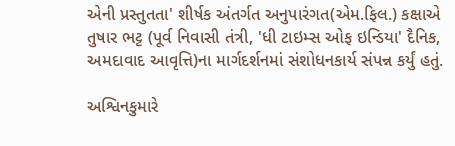એની પ્રસ્તુતતા' શીર્ષક અંતર્ગત અનુપારંગત(એમ.ફિલ.) કક્ષાએ તુષાર ભટ્ટ (પૂર્વ નિવાસી તંત્રી, 'ધી ટાઇમ્સ ઓફ ઇન્ડિયા' દૈનિક, અમદાવાદ આવૃત્તિ)ના માર્ગદર્શનમાં સંશોધનકાર્ય સંપન્ન કર્યું હતું.

અશ્વિનકુમારે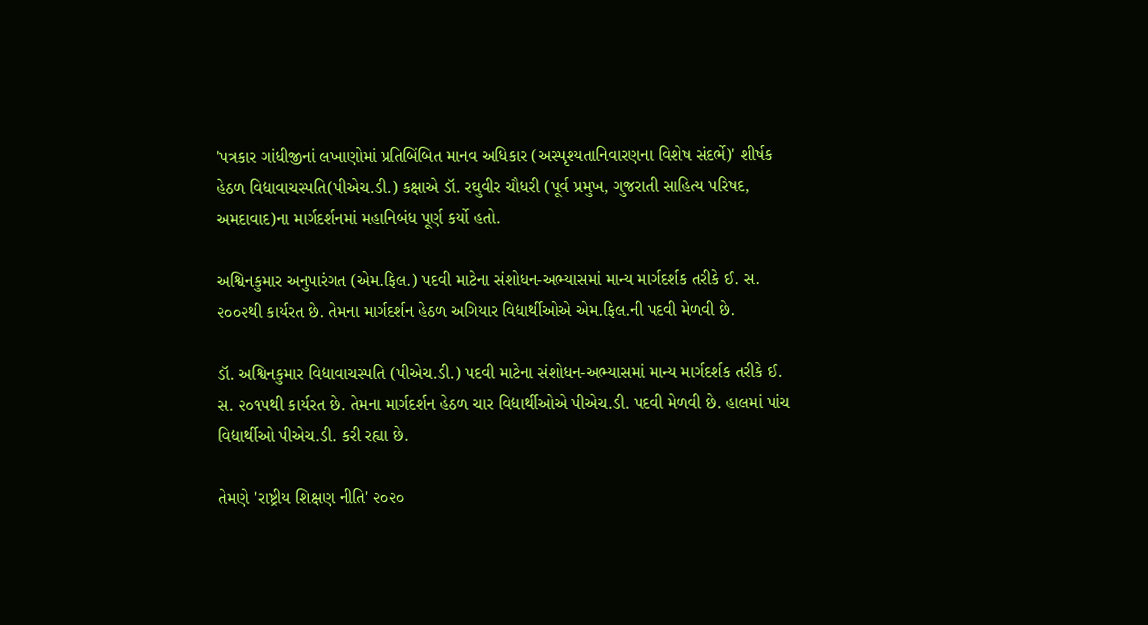'પત્રકાર ગાંધીજીનાં લખાણોમાં પ્રતિબિંબિત માનવ અધિકાર (અસ્પૃશ્યતાનિવારણના વિશેષ સંદર્ભે)' શીર્ષક હેઠળ વિદ્યાવાચસ્પતિ(પીએચ.ડી.) કક્ષાએ ડૉ. રઘુવીર ચૌધરી (પૂર્વ પ્રમુખ, ગુજરાતી સાહિત્ય પરિષદ, અમદાવાદ)ના માર્ગદર્શનમાં મહાનિબંધ પૂર્ણ કર્યો હતો.

અશ્વિનકુમાર અનુપારંગત (એમ.ફિલ.) પદવી માટેના સંશોધન-અભ્યાસમાં માન્ય માર્ગદર્શક તરીકે ઈ. સ. ૨૦૦૨થી કાર્યરત છે. તેમના માર્ગદર્શન હેઠળ અગિયાર વિદ્યાર્થીઓએ એમ.ફિલ.ની પદવી મેળવી છે.

ડૉ. અશ્વિનકુમાર વિદ્યાવાચસ્પતિ (પીએચ.ડી.) પદવી માટેના સંશોધન-અભ્યાસમાં માન્ય માર્ગદર્શક તરીકે ઈ. સ. ૨૦૧૫થી કાર્યરત છે. તેમના માર્ગદર્શન હેઠળ ચાર વિદ્યાર્થીઓએ પીએચ.ડી. પદવી મેળવી છે. હાલમાં પાંચ વિદ્યાર્થીઓ પીએચ.ડી. કરી રહ્યા છે.

તેમણે 'રાષ્ટ્રીય શિક્ષણ નીતિ' ૨૦૨૦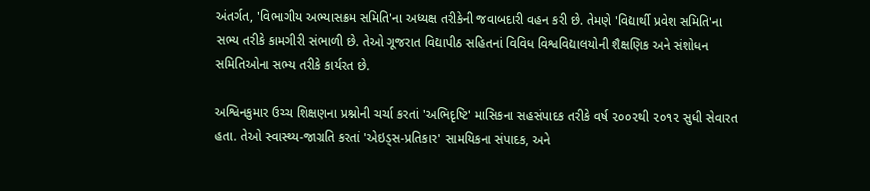અંતર્ગત, 'વિભાગીય અભ્યાસક્રમ સમિતિ'ના અધ્યક્ષ તરીકેની જવાબદારી વહન કરી છે. તેમણે 'વિદ્યાર્થી પ્રવેશ સમિતિ'ના સભ્ય તરીકે કામગીરી સંભાળી છે. તેઓ ગૂજરાત વિદ્યાપીઠ સહિતનાં વિવિધ વિશ્વવિદ્યાલયોની શૈક્ષણિક અને સંશોધન સમિતિઓના સભ્ય તરીકે કાર્યરત છે.

અશ્વિનકુમાર ઉચ્ચ શિક્ષણના પ્રશ્નોની ચર્ચા કરતાં 'અભિદૃષ્ટિ' માસિકના સહસંપાદક તરીકે વર્ષ ૨૦૦૨થી ૨૦૧૨ સુધી સેવારત હતા. તેઓ સ્વાસ્થ્ય-જાગ્રતિ કરતાં 'એઇડ્સ-પ્રતિકાર' સામયિકના સંપાદક, અને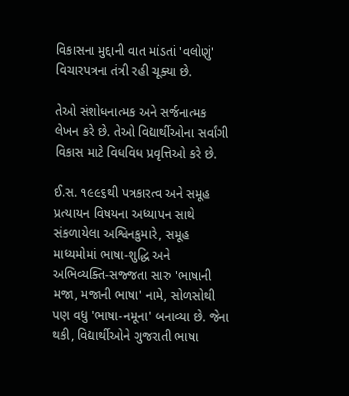વિકાસના મુદ્દાની વાત માંડતાં 'વલોણું' વિચારપત્રના તંત્રી રહી ચૂક્યા છે.

તેઓ સંશોધનાત્મક અને સર્જનાત્મક લેખન કરે છે. તેઓ વિદ્યાર્થીઓના સર્વાંગી વિકાસ માટે વિધવિધ પ્રવૃત્તિઓ કરે છે.

ઈ.સ. ૧૯૯૬થી પત્રકારત્વ અને સમૂહ પ્રત્યાયન વિષયના અધ્યાપન સાથે સંકળાયેલા અશ્વિનકુમારે, સમૂહ માધ્યમોમાં ભાષા-શુદ્ધિ અને અભિવ્યક્તિ-સજ્જતા સારુ 'ભાષાની મજા, મજાની ભાષા' નામે, સોળસોથી પણ વધુ 'ભાષા-નમૂના' બનાવ્યા છે. જેના થકી, વિદ્યાર્થીઓને ગુજરાતી ભાષા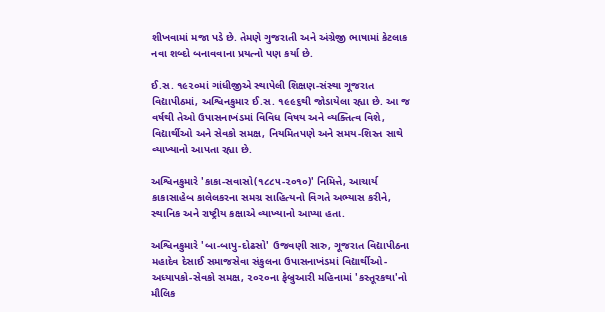શીખવામાં મજા પડે છે. તેમણે ગુજરાતી અને અંગ્રેજી ભાષામાં કેટલાક નવા શબ્દો બનાવવાના પ્રયત્નો પણ કર્યા છે.

ઈ.સ. ૧૯૨૦માં ગાંધીજીએ સ્થાપેલી શિક્ષણ-સંસ્થા ગૂજરાત વિદ્યાપીઠમાં, અશ્વિનકુમાર ઈ.સ. ૧૯૯૬થી જોડાયેલા રહ્યા છે. આ જ વર્ષથી તેઓ ઉપાસનાખંડમાં વિવિધ વિષય અને વ્યક્તિત્વ વિશે, વિદ્યાર્થીઓ અને સેવકો સમક્ષ, નિયમિતપણે અને સમય-શિસ્ત સાથે વ્યાખ્યાનો આપતા રહ્યા છે.

અશ્વિનકુમારે 'કાકા-સવાસો(૧૮૮૫-૨૦૧૦)' નિમિત્તે, આચાર્ય કાકાસાહેબ કાલેલકરના સમગ્ર સાહિત્યનો વિગતે અભ્યાસ કરીને, સ્થાનિક અને રાષ્ટ્રીય કક્ષાએ વ્યાખ્યાનો આપ્યા હતા.

અશ્વિનકુમારે 'બા-બાપુ-દોઢસો' ઉજવણી સારુ, ગૂજરાત વિદ્યાપીઠના મહાદેવ દેસાઈ સમાજસેવા સંકુલના ઉપાસનાખંડમાં વિદ્યાર્થીઓ-અધ્યાપકો-સેવકો સમક્ષ, ૨૦૨૦ના ફેબ્રુઆરી મહિનામાં 'કસ્તૂરકથા'નો મૌલિક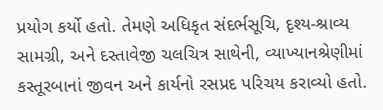પ્રયોગ કર્યો હતો. તેમણે અધિકૃત સંદર્ભસૂચિ, દૃશ્ય-શ્રાવ્ય સામગ્રી, અને દસ્તાવેજી ચલચિત્ર સાથેની, વ્યાખ્યાનશ્રેણીમાં કસ્તૂરબાનાં જીવન અને કાર્યનો રસપ્રદ પરિચય કરાવ્યો હતો.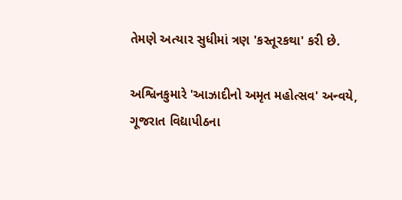તેમણે અત્યાર સુધીમાં ત્રણ 'કસ્તૂરકથા' કરી છે.

અશ્વિનકુમારે 'આઝાદીનો અમૃત મહોત્સવ' અન્વયે, ગૂજરાત વિદ્યાપીઠના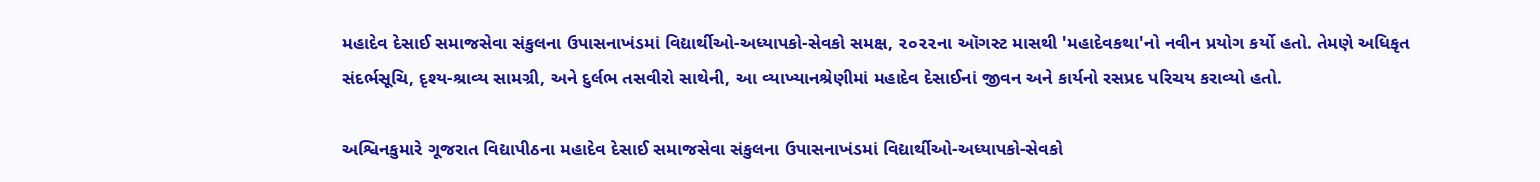મહાદેવ દેસાઈ સમાજસેવા સંકુલના ઉપાસનાખંડમાં વિદ્યાર્થીઓ-અધ્યાપકો-સેવકો સમક્ષ, ૨૦૨૨ના ઑગસ્ટ માસથી 'મહાદેવકથા'નો નવીન પ્રયોગ કર્યો હતો. તેમણે અધિકૃત સંદર્ભસૂચિ, દૃશ્ય-શ્રાવ્ય સામગ્રી, અને દુર્લભ તસવીરો સાથેની, આ વ્યાખ્યાનશ્રેણીમાં મહાદેવ દેસાઈનાં જીવન અને કાર્યનો રસપ્રદ પરિચય કરાવ્યો હતો.

અશ્વિનકુમારે ગૂજરાત વિદ્યાપીઠના મહાદેવ દેસાઈ સમાજસેવા સંકુલના ઉપાસનાખંડમાં વિદ્યાર્થીઓ-અધ્યાપકો-સેવકો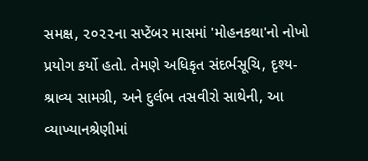સમક્ષ, ૨૦૨૨ના સપ્ટેંબર માસમાં 'મોહનકથા'નો નોખો પ્રયોગ કર્યો હતો. તેમણે અધિકૃત સંદર્ભસૂચિ, દૃશ્ય-શ્રાવ્ય સામગ્રી, અને દુર્લભ તસવીરો સાથેની, આ વ્યાખ્યાનશ્રેણીમાં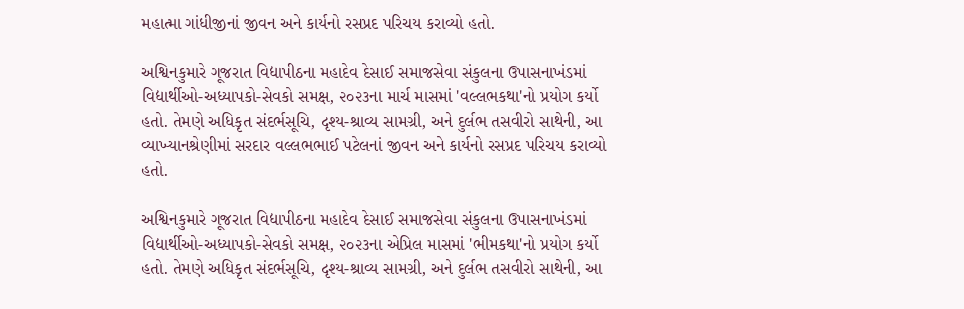મહાત્મા ગાંધીજીનાં જીવન અને કાર્યનો રસપ્રદ પરિચય કરાવ્યો હતો.

અશ્વિનકુમારે ગૂજરાત વિદ્યાપીઠના મહાદેવ દેસાઈ સમાજસેવા સંકુલના ઉપાસનાખંડમાં વિદ્યાર્થીઓ-અધ્યાપકો-સેવકો સમક્ષ, ૨૦૨૩ના માર્ચ માસમાં 'વલ્લભકથા'નો પ્રયોગ કર્યો હતો. તેમણે અધિકૃત સંદર્ભસૂચિ, દૃશ્ય-શ્રાવ્ય સામગ્રી, અને દુર્લભ તસવીરો સાથેની, આ વ્યાખ્યાનશ્રેણીમાં સરદાર વલ્લભભાઈ પટેલનાં જીવન અને કાર્યનો રસપ્રદ પરિચય કરાવ્યો હતો.

અશ્વિનકુમારે ગૂજરાત વિદ્યાપીઠના મહાદેવ દેસાઈ સમાજસેવા સંકુલના ઉપાસનાખંડમાં વિદ્યાર્થીઓ-અધ્યાપકો-સેવકો સમક્ષ, ૨૦૨૩ના એપ્રિલ માસમાં 'ભીમકથા'નો પ્રયોગ કર્યો હતો. તેમણે અધિકૃત સંદર્ભસૂચિ, દૃશ્ય-શ્રાવ્ય સામગ્રી, અને દુર્લભ તસવીરો સાથેની, આ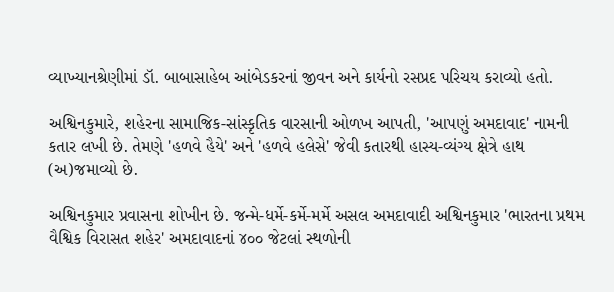વ્યાખ્યાનશ્રેણીમાં ડૉ. બાબાસાહેબ આંબેડકરનાં જીવન અને કાર્યનો રસપ્રદ પરિચય કરાવ્યો હતો.

અશ્વિનકુમારે, શહેરના સામાજિક-સાંસ્કૃતિક વારસાની ઓળખ આપતી, 'આપણું અમદાવાદ' નામની કતાર લખી છે. તેમણે 'હળવે હૈયે' અને 'હળવે હલેસે' જેવી કતારથી હાસ્ય-વ્યંગ્ય ક્ષેત્રે હાથ (અ)જમાવ્યો છે.

અશ્વિનકુમાર પ્રવાસના શોખીન છે. જન્મે-ધર્મે-કર્મે-મર્મે અસલ અમદાવાદી અશ્વિનકુમાર 'ભારતના પ્રથમ વૈશ્વિક વિરાસત શહેર' અમદાવાદનાં ૪૦૦ જેટલાં સ્થળોની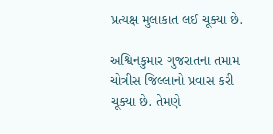પ્રત્યક્ષ મુલાકાત લઈ ચૂક્યા છે.

અશ્વિનકુમાર ગુજરાતના તમામ ચોત્રીસ જિલ્લાનો પ્રવાસ કરી ચૂક્યા છે. તેમણે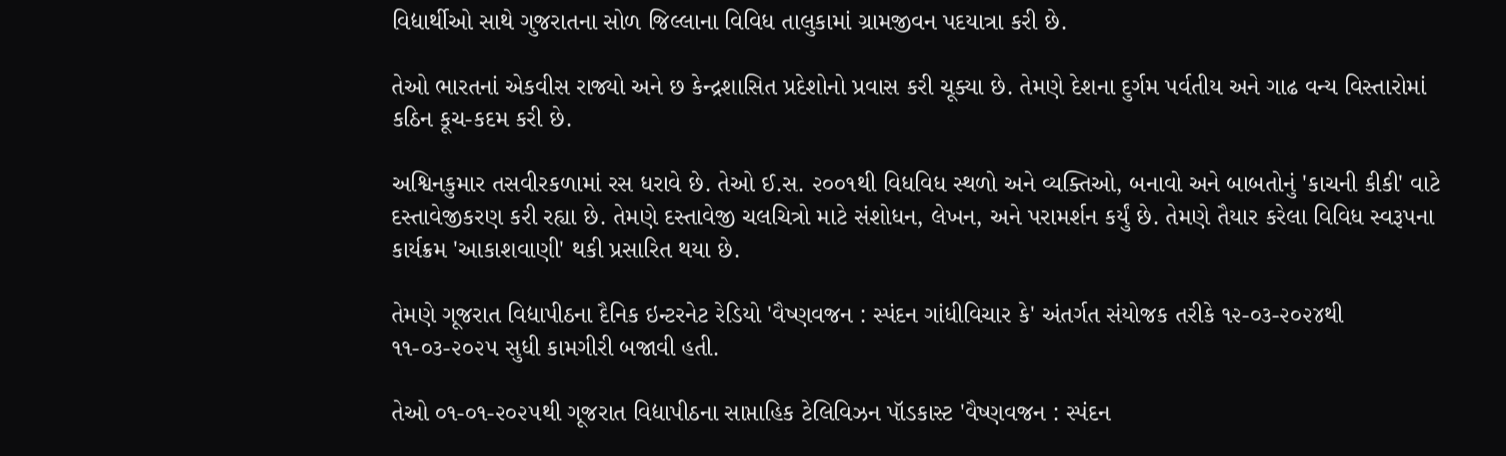વિદ્યાર્થીઓ સાથે ગુજરાતના સોળ જિલ્લાના વિવિધ તાલુકામાં ગ્રામજીવન પદયાત્રા કરી છે.

તેઓ ભારતનાં એકવીસ રાજ્યો અને છ કેન્દ્રશાસિત પ્રદેશોનો પ્રવાસ કરી ચૂક્યા છે. તેમણે દેશના દુર્ગમ પર્વતીય અને ગાઢ વન્ય વિસ્તારોમાં કઠિન કૂચ-કદમ કરી છે.

અશ્વિનકુમાર તસવીરકળામાં રસ ધરાવે છે. તેઓ ઈ.સ. ૨૦૦૧થી વિધવિધ સ્થળો અને વ્યક્તિઓ, બનાવો અને બાબતોનું 'કાચની કીકી' વાટે દસ્તાવેજીકરણ કરી રહ્યા છે. તેમણે દસ્તાવેજી ચલચિત્રો માટે સંશોધન, લેખન, અને પરામર્શન કર્યું છે. તેમણે તૈયાર કરેલા વિવિધ સ્વરૂપના કાર્યક્રમ 'આકાશવાણી' થકી પ્રસારિત થયા છે.

તેમણે ગૂજરાત વિદ્યાપીઠના દૈનિક ઇન્ટરનેટ રેડિયો 'વૈષ્ણવજન : સ્પંદન ગાંધીવિચાર કે' અંતર્ગત સંયોજક તરીકે ૧૨-૦૩-૨૦૨૪થી ૧૧-૦૩-૨૦૨૫ સુધી કામગીરી બજાવી હતી.

તેઓ ૦૧-૦૧-૨૦૨૫થી ગૂજરાત વિદ્યાપીઠના સાપ્તાહિક ટેલિવિઝન પૉડકાસ્ટ 'વૈષ્ણવજન : સ્પંદન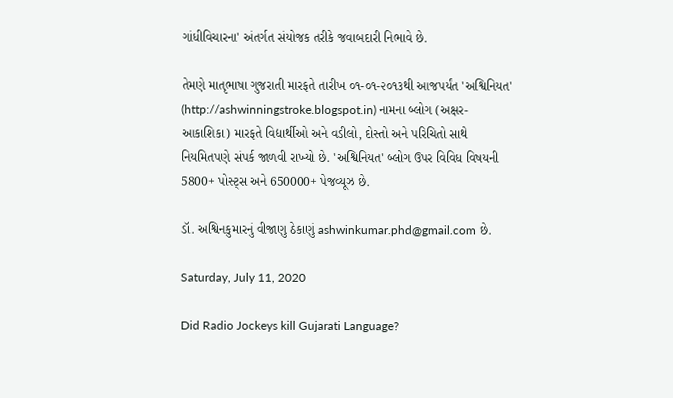ગાંધીવિચારના' અંતર્ગત સંયોજક તરીકે જવાબદારી નિભાવે છે.

તેમણે માતૃભાષા ગુજરાતી મારફતે તારીખ ૦૧-૦૧-૨૦૧૩થી આજપર્યંત 'અશ્વિનિયત' (http://ashwinningstroke.blogspot.in) નામના બ્લોગ (અક્ષર-આકાશિકા) મારફતે વિદ્યાર્થીઓ અને વડીલો, દોસ્તો અને પરિચિતો સાથે નિયમિતપણે સંપર્ક જાળવી રાખ્યો છે. 'અશ્વિનિયત' બ્લોગ ઉપર વિવિધ વિષયની 5800+ પોસ્ટ્સ અને 650000+ પેજવ્યૂઝ છે.

ડૉ. અશ્વિનકુમારનું વીજાણુ ઠેકાણું ashwinkumar.phd@gmail.com છે.

Saturday, July 11, 2020

Did Radio Jockeys kill Gujarati Language?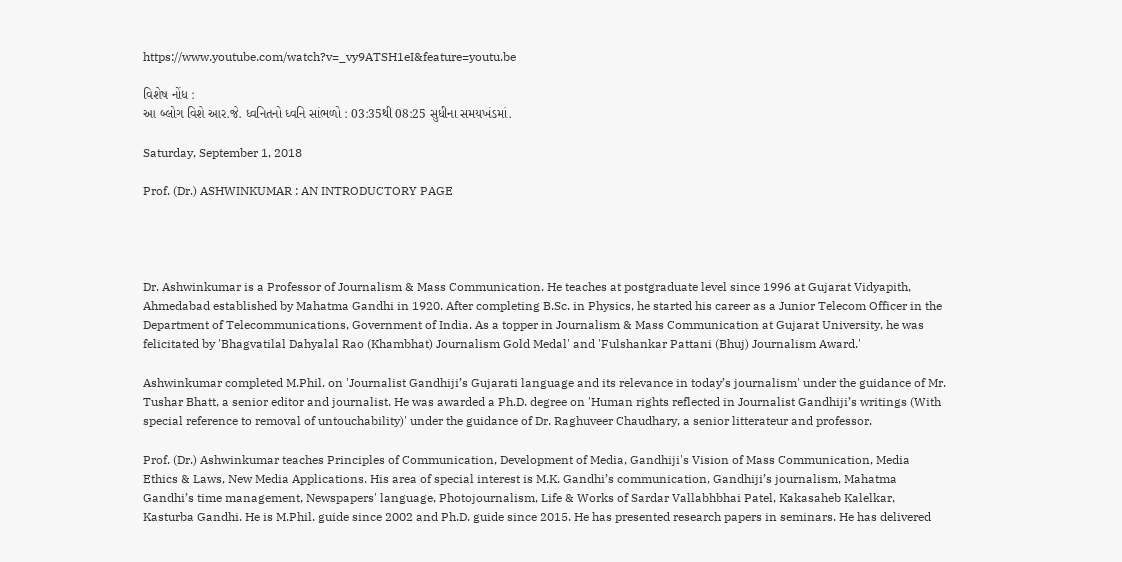https://www.youtube.com/watch?v=_vy9ATSH1eI&feature=youtu.be

વિશેષ નોંધ :
આ બ્લોગ વિશે આર.જે. ધ્વનિતનો ધ્વનિ સાંભળો : 03:35થી 08:25 સુધીના સમયખંડમાં.

Saturday, September 1, 2018

Prof. (Dr.) ASHWINKUMAR : AN INTRODUCTORY PAGE




Dr. Ashwinkumar is a Professor of Journalism & Mass Communication. He teaches at postgraduate level since 1996 at Gujarat Vidyapith, Ahmedabad established by Mahatma Gandhi in 1920. After completing B.Sc. in Physics, he started his career as a Junior Telecom Officer in the Department of Telecommunications, Government of India. As a topper in Journalism & Mass Communication at Gujarat University, he was felicitated by 'Bhagvatilal Dahyalal Rao (Khambhat) Journalism Gold Medal' and 'Fulshankar Pattani (Bhuj) Journalism Award.'

Ashwinkumar completed M.Phil. on 'Journalist Gandhiji’s Gujarati language and its relevance in today’s journalism' under the guidance of Mr. Tushar Bhatt, a senior editor and journalist. He was awarded a Ph.D. degree on 'Human rights reflected in Journalist Gandhiji’s writings (With special reference to removal of untouchability)' under the guidance of Dr. Raghuveer Chaudhary, a senior litterateur and professor.

Prof. (Dr.) Ashwinkumar teaches Principles of Communication, Development of Media, Gandhiji's Vision of Mass Communication, Media Ethics & Laws, New Media Applications. His area of special interest is M.K. Gandhi’s communication, Gandhiji’s journalism, Mahatma Gandhi’s time management, Newspapers' language, Photojournalism, Life & Works of Sardar Vallabhbhai Patel, Kakasaheb Kalelkar, Kasturba Gandhi. He is M.Phil. guide since 2002 and Ph.D. guide since 2015. He has presented research papers in seminars. He has delivered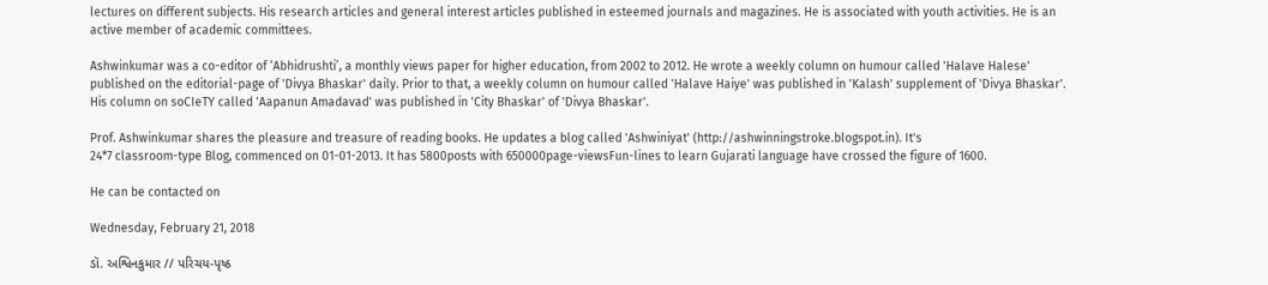lectures on different subjects. His research articles and general interest articles published in esteemed journals and magazines. He is associated with youth activities. He is an active member of academic committees.

Ashwinkumar was a co-editor of ‘Abhidrushti’, a monthly views paper for higher education, from 2002 to 2012. He wrote a weekly column on humour called 'Halave Halese' published on the editorial-page of 'Divya Bhaskar' daily. Prior to that, a weekly column on humour called 'Halave Haiye' was published in 'Kalash' supplement of 'Divya Bhaskar'. His column on soCIeTY called 'Aapanun Amadavad' was published in 'City Bhaskar' of 'Divya Bhaskar'.

Prof. Ashwinkumar shares the pleasure and treasure of reading books. He updates a blog called 'Ashwiniyat' (http://ashwinningstroke.blogspot.in). It's
24*7 classroom-type Blog, commenced on 01-01-2013. It has 5800posts with 650000page-viewsFun-lines to learn Gujarati language have crossed the figure of 1600.

He can be contacted on

Wednesday, February 21, 2018

ડૉ. અશ્વિનકુમાર // પરિચય-પૃષ્ઠ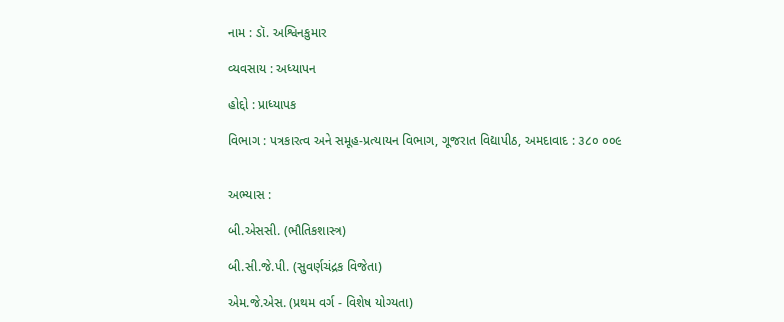નામ : ડૉ. અશ્વિનકુમાર

વ્યવસાય : અધ્યાપન

હોદ્દો : પ્રાધ્યાપક

વિભાગ : પત્રકારત્વ અને સમૂહ-પ્રત્યાયન વિભાગ, ગૂજરાત વિદ્યાપીઠ, અમદાવાદ : ૩૮૦ ૦૦૯


અભ્યાસ :

બી.એસસી. (ભૌતિકશાસ્ત્ર)

બી.સી.જે.પી. (સુવર્ણચંદ્રક વિજેતા)

એમ.જે.એસ. (પ્રથમ વર્ગ - વિશેષ યોગ્યતા)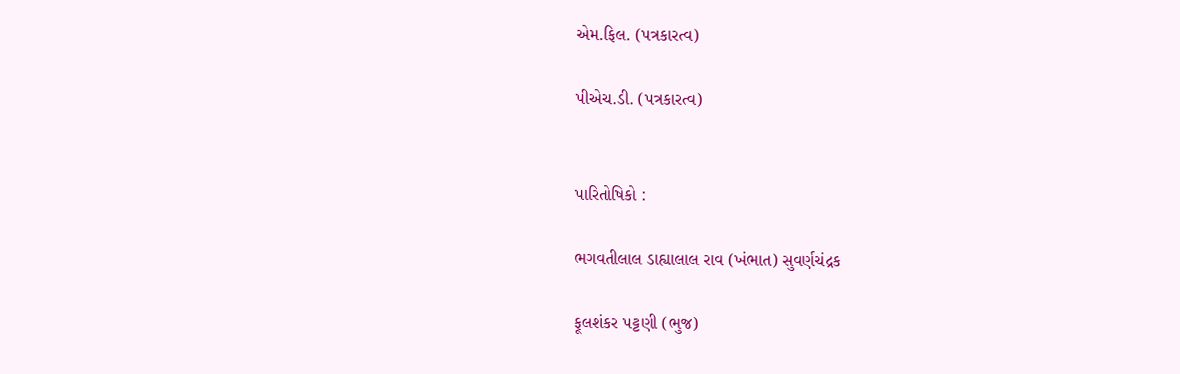એમ.ફિલ. (પત્રકારત્વ)

પીએચ.ડી. (પત્રકારત્વ)


પારિતોષિકો :

ભગવતીલાલ ડાહ્યાલાલ રાવ (ખંભાત) સુવર્ણચંદ્રક

ફૂલશંકર પટ્ટણી (ભુજ)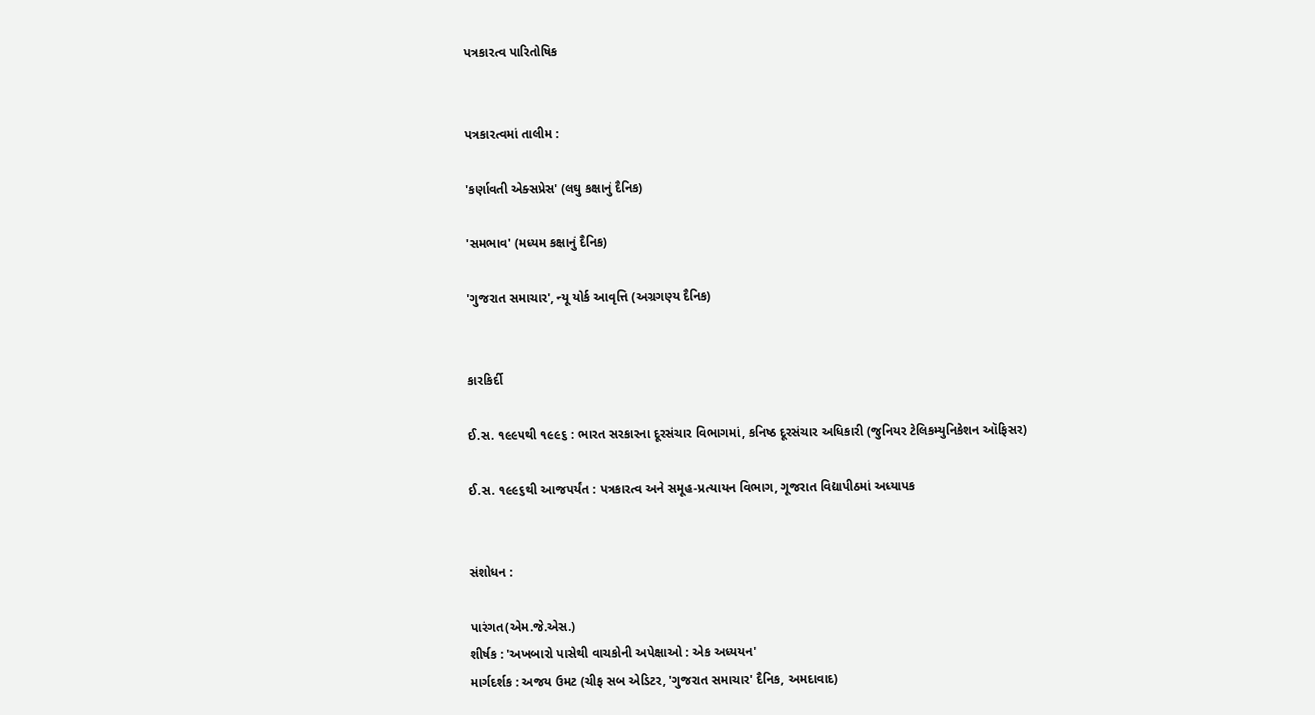પત્રકારત્વ પારિતોષિક


પત્રકારત્વમાં તાલીમ :

'કર્ણાવતી એક્સપ્રેસ' (લઘુ કક્ષાનું દૈનિક)

'સમભાવ' (મધ્યમ કક્ષાનું દૈનિક)

'ગુજરાત સમાચાર', ન્યૂ યોર્ક આવૃત્તિ (અગ્રગણ્ય દૈનિક)


કારકિર્દી

ઈ.સ. ૧૯૯૫થી ૧૯૯૬ : ભારત સરકારના દૂરસંચાર વિભાગમાં, કનિષ્ઠ દૂરસંચાર અધિકારી (જુનિયર ટેલિકમ્યુનિકેશન ઑફિસર)

ઈ.સ. ૧૯૯૬થી આજપર્યંત : પત્રકારત્વ અને સમૂહ-પ્રત્યાયન વિભાગ, ગૂજરાત વિદ્યાપીઠમાં અધ્યાપક


સંશોધન :

પારંગત(એમ.જે.એસ.)
શીર્ષક : 'અખબારો પાસેથી વાચકોની અપેક્ષાઓ : એક અધ્યયન'
માર્ગદર્શક : અજય ઉમટ (ચીફ સબ એડિટર, 'ગુજરાત સમાચાર' દૈનિક, અમદાવાદ)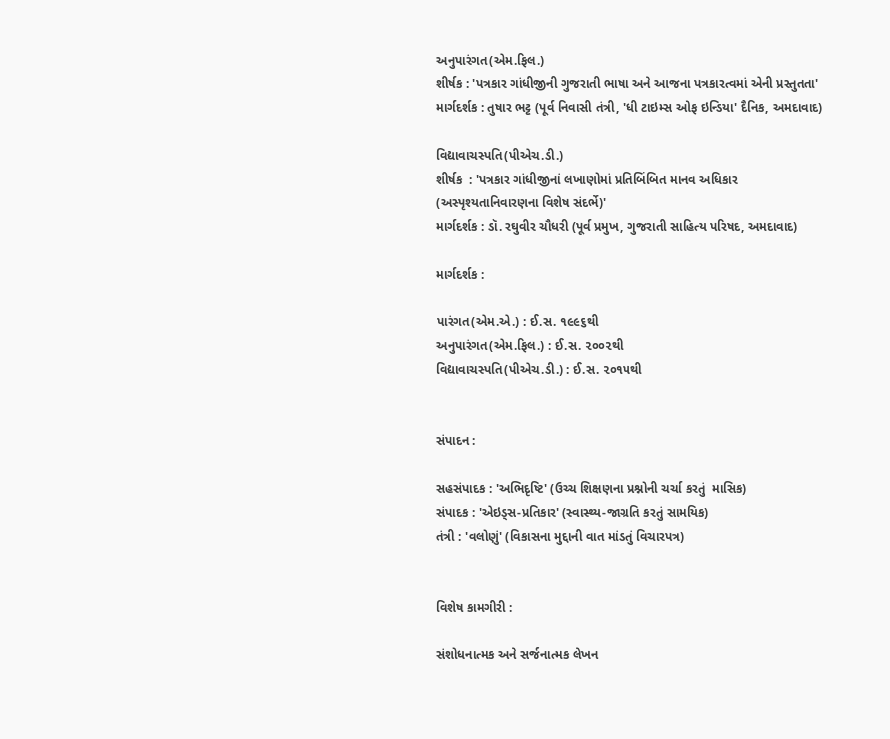અનુપારંગત(એમ.ફિલ.)
શીર્ષક : 'પત્રકાર ગાંધીજીની ગુજરાતી ભાષા અને આજના પત્રકારત્વમાં એની પ્રસ્તુતતા'
માર્ગદર્શક : તુષાર ભટ્ટ (પૂર્વ નિવાસી તંત્રી, 'ધી ટાઇમ્સ ઓફ ઇન્ડિયા' દૈનિક, અમદાવાદ)

વિદ્યાવાચસ્પતિ(પીએચ.ડી.)
શીર્ષક  : 'પત્રકાર ગાંધીજીનાં લખાણોમાં પ્રતિબિંબિત માનવ અધિકાર
(અસ્પૃશ્યતાનિવારણના વિશેષ સંદર્ભે)'
માર્ગદર્શક : ડૉ. રઘુવીર ચૌધરી (પૂર્વ પ્રમુખ, ગુજરાતી સાહિત્ય પરિષદ, અમદાવાદ)

માર્ગદર્શક :

પારંગત(એમ.એ.) : ઈ.સ. ૧૯૯૬થી
અનુપારંગત(એમ.ફિલ.) : ઈ.સ. ૨૦૦૨થી
વિદ્યાવાચસ્પતિ(પીએચ.ડી.) : ઈ.સ. ૨૦૧૫થી


સંપાદન :

સહસંપાદક : 'અભિદૃષ્ટિ' (ઉચ્ચ શિક્ષણના પ્રશ્નોની ચર્ચા કરતું  માસિક)
સંપાદક : 'એઇડ્સ-પ્રતિકાર' (સ્વાસ્થ્ય-જાગ્રતિ કરતું સામયિક)
તંત્રી : 'વલોણું' (વિકાસના મુદ્દાની વાત માંડતું વિચારપત્ર)


વિશેષ કામગીરી :

સંશોધનાત્મક અને સર્જનાત્મક લેખન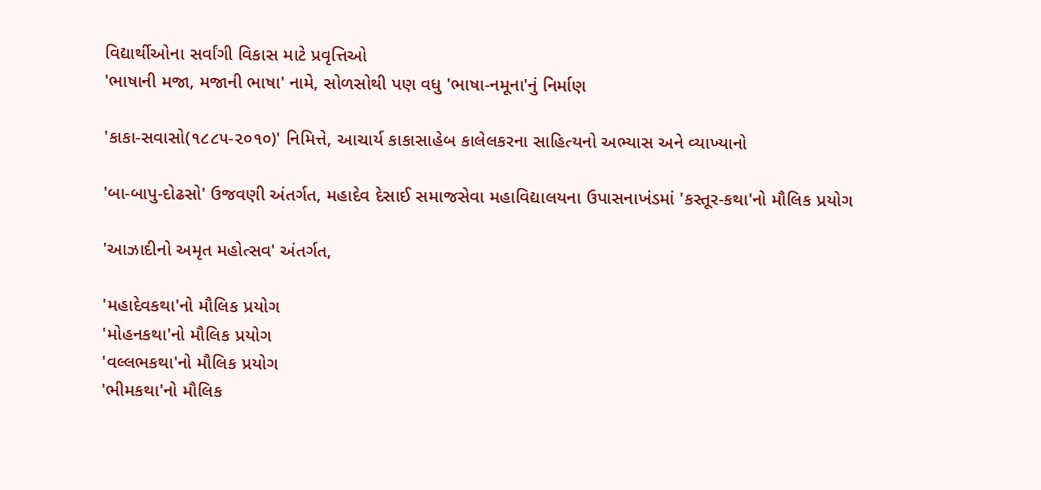વિદ્યાર્થીઓના સર્વાંગી વિકાસ માટે પ્રવૃત્તિઓ
'ભાષાની મજા, મજાની ભાષા' નામે, સોળસોથી પણ વધુ 'ભાષા-નમૂના'નું નિર્માણ

'કાકા-સવાસો(૧૮૮૫-૨૦૧૦)' નિમિત્તે, આચાર્ય કાકાસાહેબ કાલેલકરના સાહિત્યનો અભ્યાસ અને વ્યાખ્યાનો

'બા-બાપુ-દોઢસો' ઉજવણી અંતર્ગત, મહાદેવ દેસાઈ સમાજસેવા મહાવિદ્યાલયના ઉપાસનાખંડમાં 'કસ્તૂર-કથા'નો મૌલિક પ્રયોગ

'આઝાદીનો અમૃત મહોત્સવ' અંતર્ગત,

'મહાદેવકથા'નો મૌલિક પ્રયોગ
'મોહનકથા'નો મૌલિક પ્રયોગ
'વલ્લભકથા'નો મૌલિક પ્રયોગ
'ભીમકથા'નો મૌલિક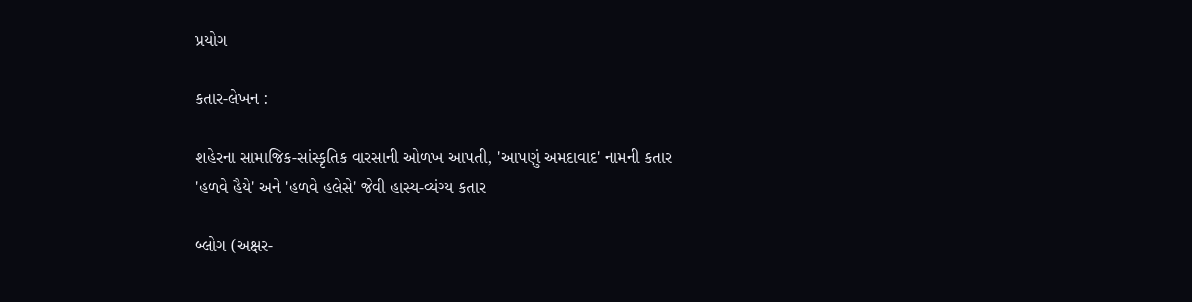પ્રયોગ

કતાર-લેખન :

શહેરના સામાજિક-સાંસ્કૃતિક વારસાની ઓળખ આપતી, 'આપણું અમદાવાદ' નામની કતાર
'હળવે હૈયે' અને 'હળવે હલેસે' જેવી હાસ્ય-વ્યંગ્ય કતાર

બ્લોગ (અક્ષર-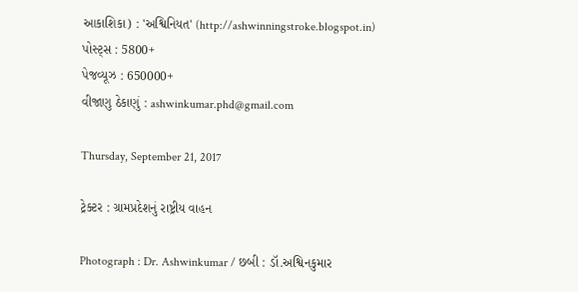આકાશિકા) : 'અશ્વિનિયત' (http://ashwinningstroke.blogspot.in)
પોસ્ટ્સ : 5800+
પેજવ્યૂઝ : 650000+
વીજાણુ ઠેકાણું : ashwinkumar.phd@gmail.com

Thursday, September 21, 2017

ટ્રેક્ટર : ગ્રામપ્રદેશનું રાષ્ટ્રીય વાહન

Photograph : Dr. Ashwinkumar / છબી : ડૉ.અશ્વિનકુમાર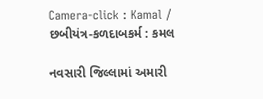Camera-click : Kamal / છબીયંત્ર-કળદાબકર્મ : કમલ

નવસારી જિલ્લામાં અમારી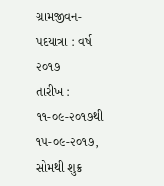ગ્રામજીવન-પદયાત્રા : વર્ષ ૨૦૧૭
તારીખ : ૧૧-૦૯-૨૦૧૭થી ૧૫-૦૯-૨૦૧૭, સોમથી શુક્ર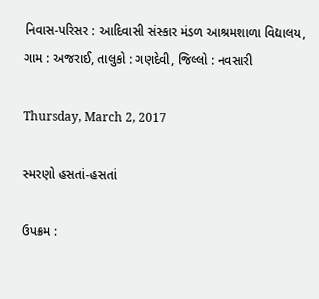નિવાસ-પરિસર : આદિવાસી સંસ્કાર મંડળ આશ્રમશાળા વિદ્યાલય,
ગામ : અજરાઈ, તાલુકો : ગણદેવી, જિલ્લો : નવસારી

Thursday, March 2, 2017

સ્મરણો હસતાં-હસતાં

ઉપક્રમ :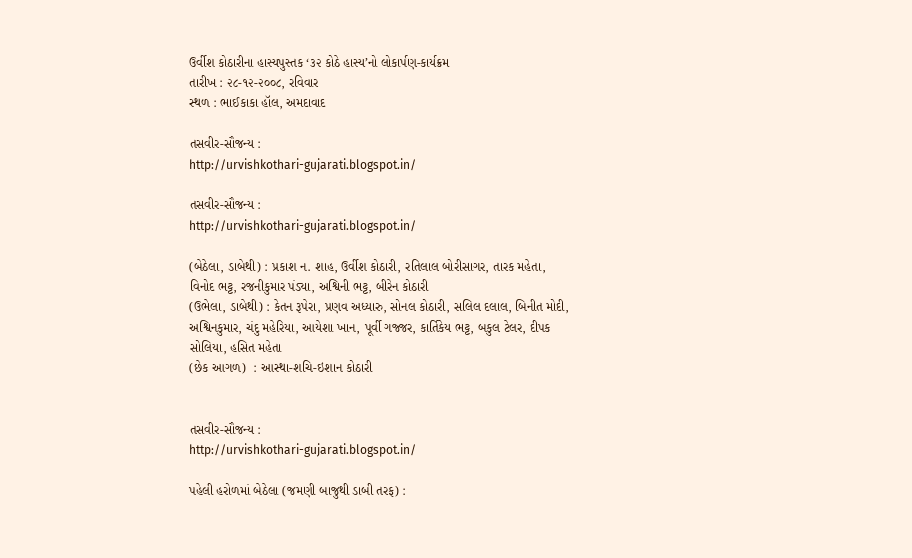ઉર્વીશ કોઠારીના હાસ્યપુસ્તક ‘૩૨ કોઠે હાસ્ય’નો લોકાર્પણ-કાર્યક્રમ
તારીખ : ૨૮-૧૨-૨૦૦૮, રવિવાર
સ્થળ : ભાઈકાકા હૉલ, અમદાવાદ

તસવીર-સૌજન્ય :
http://urvishkothari-gujarati.blogspot.in/

તસવીર-સૌજન્ય :
http://urvishkothari-gujarati.blogspot.in/

(બેઠેલા, ડાબેથી) : પ્રકાશ ન. શાહ, ઉર્વીશ કોઠારી, રતિલાલ બોરીસાગર, તારક મહેતા, વિનોદ ભટ્ટ, રજનીકુમાર પંડ્યા, અશ્વિની ભટ્ટ, બીરેન કોઠારી
(ઉભેલા, ડાબેથી) : કેતન રૂપેરા, પ્રણવ અધ્યારુ, સોનલ કોઠારી, સલિલ દલાલ, બિનીત મોદી, અશ્વિનકુમાર, ચંદુ મહેરિયા, આયેશા ખાન, પૂર્વી ગજ્જર, કાર્તિકેય ભટ્ટ, બકુલ ટેલર, દીપક સોલિયા, હસિત મહેતા
(છેક આગળ)  : આસ્થા-શચિ-ઇશાન કોઠારી


તસવીર-સૌજન્ય :
http://urvishkothari-gujarati.blogspot.in/

પહેલી હરોળમાં બેઠેલા (જમણી બાજુથી ડાબી તરફ) :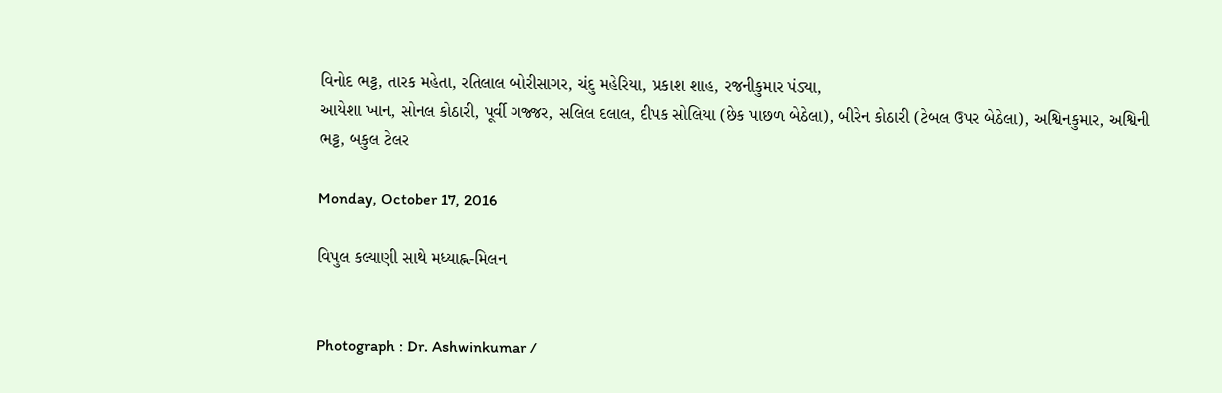વિનોદ ભટ્ટ, તારક મહેતા, રતિલાલ બોરીસાગર, ચંદુ મહેરિયા, પ્રકાશ શાહ, રજનીકુમાર પંડ્યા,
આયેશા ખાન, સોનલ કોઠારી, પૂર્વી ગજ્જર, સલિલ દલાલ, દીપક સોલિયા (છેક પાછળ બેઠેલા), બીરેન કોઠારી (ટેબલ ઉપર બેઠેલા), અશ્વિનકુમાર, અશ્વિની ભટ્ટ, બકુલ ટેલર

Monday, October 17, 2016

વિપુલ કલ્યાણી સાથે મધ્યાહ્ન-મિલન


Photograph : Dr. Ashwinkumar /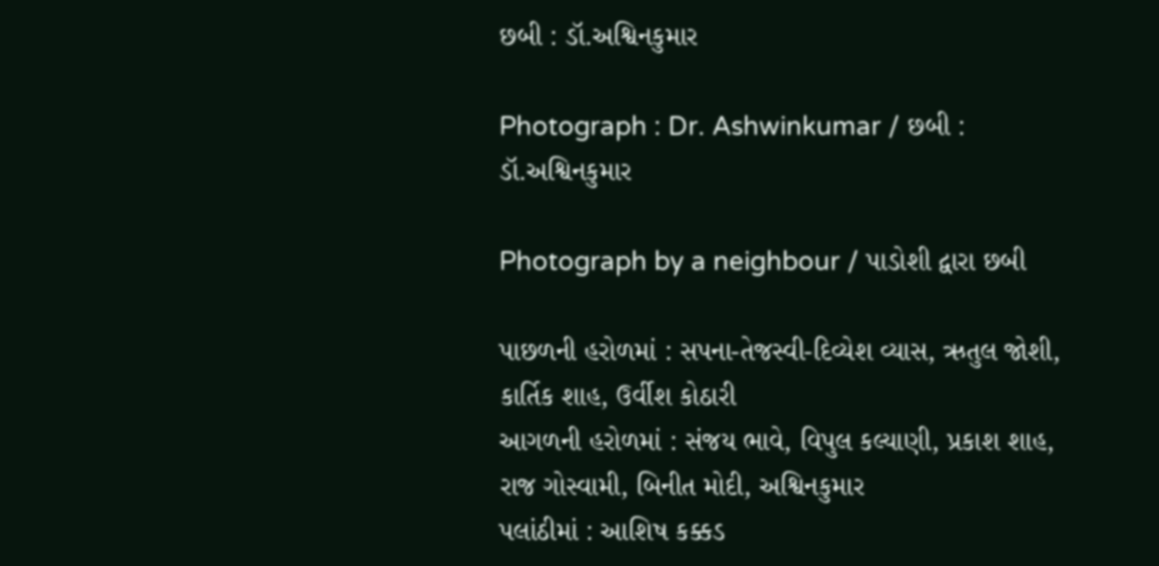છબી : ડૉ.અશ્વિનકુમાર

Photograph : Dr. Ashwinkumar / છબી : ડૉ.અશ્વિનકુમાર

Photograph by a neighbour / પાડોશી દ્વારા છબી

પાછળની હરોળમાં : સપના-તેજસ્વી-દિવ્યેશ વ્યાસ, ઋતુલ જોશી, કાર્તિક શાહ, ઉર્વીશ કોઠારી
આગળની હરોળમાં : સંજય ભાવે, વિપુલ કલ્યાણી, પ્રકાશ શાહ, રાજ ગોસ્વામી, બિનીત મોદી, અશ્વિનકુમાર
પલાંઠીમાં : આશિષ કક્કડ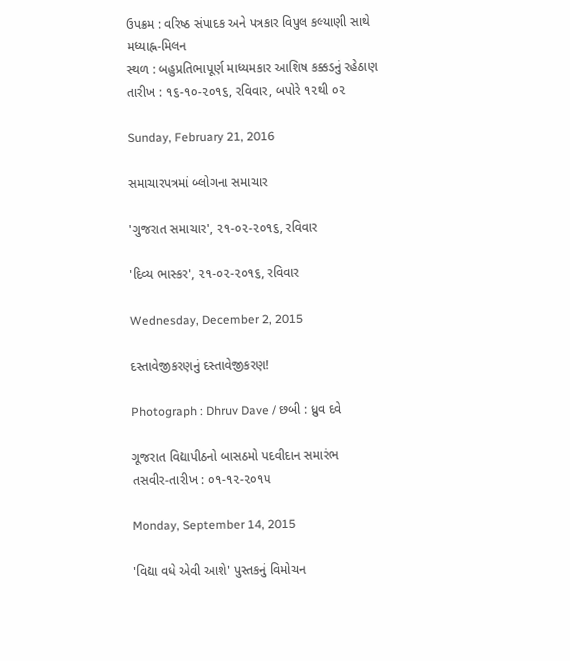ઉપક્રમ : વરિષ્ઠ સંપાદક અને પત્રકાર વિપુલ કલ્યાણી સાથે મધ્યાહ્ન-મિલન
સ્થળ : બહુપ્રતિભાપૂર્ણ માધ્યમકાર આશિષ કક્કડનું રહેઠાણ
તારીખ : ૧૬-૧૦-૨૦૧૬, રવિવાર, બપોરે ૧૨થી ૦૨

Sunday, February 21, 2016

સમાચારપત્રમાં બ્લોગના સમાચાર

'ગુજરાત સમાચાર', ૨૧-૦૨-૨૦૧૬, રવિવાર

'દિવ્ય ભાસ્કર', ૨૧-૦૨-૨૦૧૬, રવિવાર

Wednesday, December 2, 2015

દસ્તાવેજીકરણનું દસ્તાવેજીકરણ!

Photograph : Dhruv Dave / છબી : ધ્રુવ દવે

ગૂજરાત વિદ્યાપીઠનો બાસઠમો પદવીદાન સમારંભ
તસવીર-તારીખ : ૦૧-૧૨-૨૦૧૫

Monday, September 14, 2015

'વિદ્યા વધે એવી આશે' પુસ્તકનું વિમોચન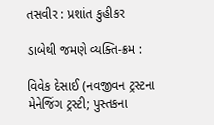તસવીર : પ્રશાંત કુહીકર

ડાબેથી જમણે વ્યક્તિ-ક્રમ :

વિવેક દેસાઈ (નવજીવન ટ્રસ્ટના મેનેજિંગ ટ્રસ્ટી; પુસ્તકના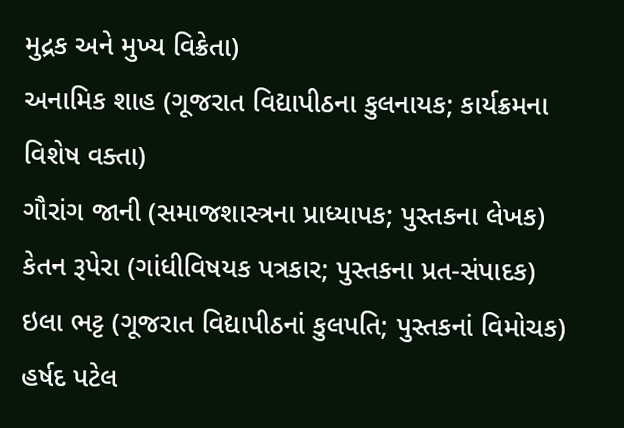મુદ્રક અને મુખ્ય વિક્રેતા)
અનામિક શાહ (ગૂજરાત વિદ્યાપીઠના કુલનાયક; કાર્યક્રમના વિશેષ વક્તા)
ગૌરાંગ જાની (સમાજશાસ્ત્રના પ્રાધ્યાપક; પુસ્તકના લેખક)
કેતન રૂપેરા (ગાંધીવિષયક પત્રકાર; પુસ્તકના પ્રત-સંપાદક)
ઇલા ભટ્ટ (ગૂજરાત વિદ્યાપીઠનાં કુલપતિ; પુસ્તકનાં વિમોચક)
હર્ષદ પટેલ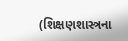(શિક્ષણશાસ્ત્રના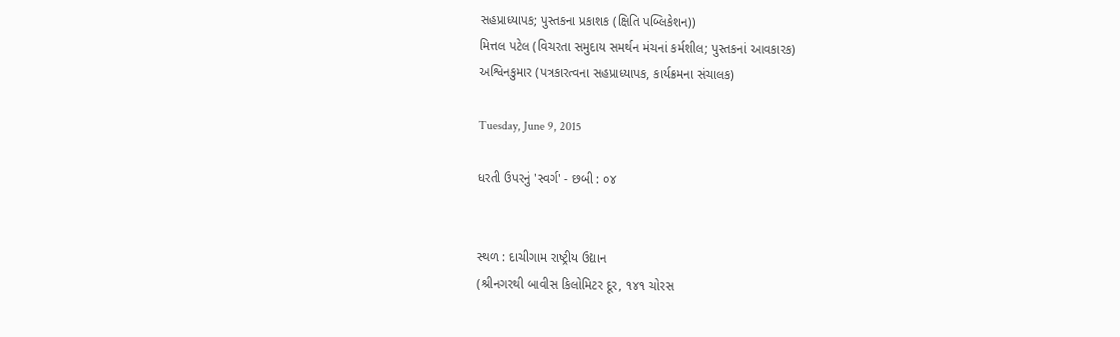સહપ્રાધ્યાપક; પુસ્તકના પ્રકાશક (ક્ષિતિ પબ્લિકેશન))
મિત્તલ પટેલ (વિચરતા સમુદાય સમર્થન મંચનાં કર્મશીલ; પુસ્તકનાં આવકારક)
અશ્વિનકુમાર (પત્રકારત્વના સહપ્રાધ્યાપક, કાર્યક્રમના સંચાલક)

Tuesday, June 9, 2015

ધરતી ઉપરનું 'સ્વર્ગ' - છબી : ૦૪


સ્થળ : દાચીગામ રાષ્ટ્રીય ઉદ્યાન
(શ્રીનગરથી બાવીસ કિલોમિટર દૂર, ૧૪૧ ચોરસ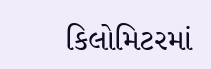કિલોમિટરમાં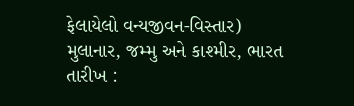ફેલાયેલો વન્યજીવન-વિસ્તાર)
મુલાનાર, જમ્મુ અને કાશ્મીર, ભારત
તારીખ :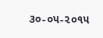૩૦-૦૫-૨૦૧૫